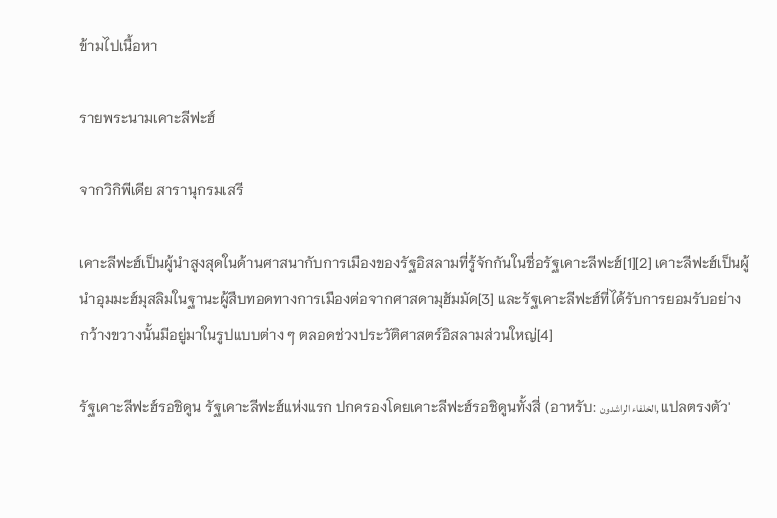ข้ามไปเนื้อหา

รายพระนามเคาะลีฟะฮ์

จากวิกิพีเดีย สารานุกรมเสรี

เคาะลีฟะฮ์เป็นผู้นำสูงสุดในด้านศาสนากับการเมืองของรัฐอิสลามที่รู้จักกันในชื่อรัฐเคาะลีฟะฮ์[1][2] เคาะลีฟะฮ์เป็นผู้นำอุมมะฮ์มุสลิมในฐานะผู้สืบทอดทางการเมืองต่อจากศาสดามุฮัมมัด[3] และรัฐเคาะลีฟะฮ์ที่ได้รับการยอมรับอย่างกว้างขวางนั้นมีอยู่มาในรูปแบบต่าง ๆ ตลอดช่วงประวัติศาสตร์อิสลามส่วนใหญ่[4]

รัฐเคาะลีฟะฮ์รอชิดูน รัฐเคาะลีฟะฮ์แห่งแรก ปกครองโดยเคาะลีฟะฮ์รอชิดูนทั้งสี่ (อาหรับ: الخلفاء الراشدون, แปลตรงตัว'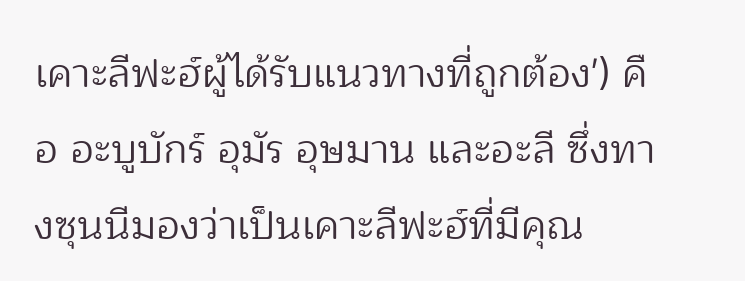เคาะลีฟะฮ์ผู้ได้รับแนวทางที่ถูกต้อง') คือ อะบูบักร์ อุมัร อุษมาน และอะลี ซึ่งทางซุนนีมองว่าเป็นเคาะลีฟะฮ์ที่มีคุณ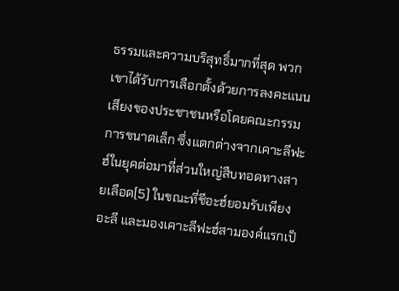ธรรมและความบริสุทธิ์มากที่สุด พวกเขาได้รับการเลือกตั้งด้วยการลงคะแนนเสียงของประชาชนหรือโดยคณะกรรมการขนาดเล็ก ซึ่งแตกต่างจากเคาะลีฟะฮ์ในยุคต่อมาที่ส่วนใหญ่สืบทอดทางสายเลือด[5] ในขณะที่ชีอะฮ์ยอมรับเพียงอะลี และมองเคาะลีฟะฮ์สามองค์แรกเป็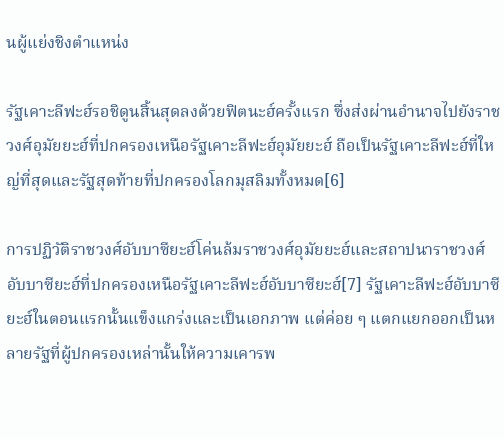นผู้แย่งชิงตำแหน่ง

รัฐเคาะลีฟะฮ์รอชิดูนสิ้นสุดลงด้วยฟิตนะฮ์ครั้งแรก ซึ่งส่งผ่านอำนาจไปยังราชวงศ์อุมัยยะฮ์ที่ปกครองเหนือรัฐเคาะลีฟะฮ์อุมัยยะฮ์ ถือเป็นรัฐเคาะลีฟะฮ์ที่ใหญ่ที่สุดและรัฐสุดท้ายที่ปกครองโลกมุสลิมทั้งหมด[6]

การปฏิวัติราชวงศ์อับบาซียะฮ์โค่นล้มราชวงศ์อุมัยยะฮ์และสถาปนาราชวงศ์อับบาซียะฮ์ที่ปกครองเหนือรัฐเคาะลีฟะฮ์อับบาซียะฮ์[7] รัฐเคาะลีฟะฮ์อับบาซียะฮ์ในตอนแรกนั้นแข็งแกร่งและเป็นเอกภาพ แต่ค่อย ๆ แตกแยกออกเป็นหลายรัฐที่ผู้ปกครองเหล่านั้นให้ความเคารพ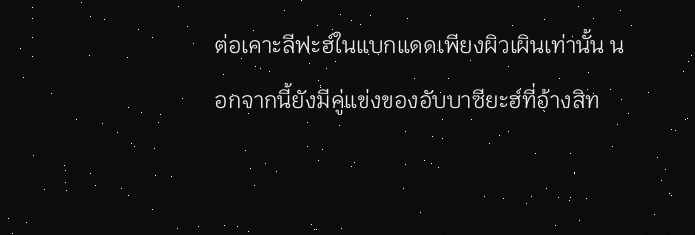ต่อเคาะลีฟะฮ์ในแบกแดดเพียงผิวเผินเท่านั้น นอกจากนี้ยังมีคู่แข่งของอับบาซียะฮ์ที่อ้างสิท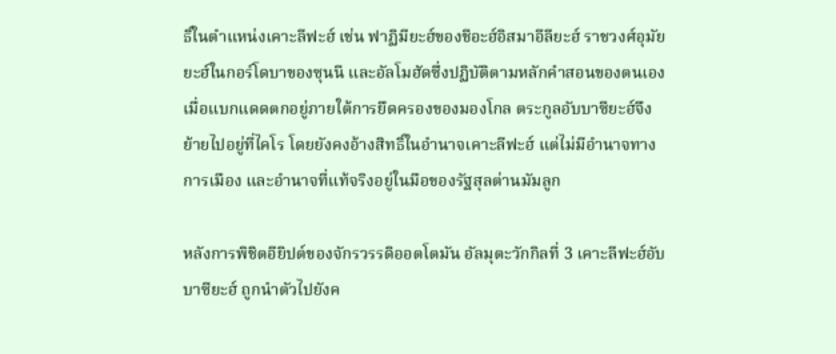ธิ์ในตำแหน่งเคาะลีฟะฮ์ เช่น ฟาฏิมียะฮ์ของชีอะฮ์อิสมาอีลียะฮ์ ราชวงศ์อุมัยยะฮ์ในกอร์โดบาของซุนนี และอัลโมฮัดซึ่งปฏิบัติตามหลักคำสอนของตนเอง เมื่อแบกแดดตกอยู่ภายใต้การยึดครองของมองโกล ตระกูลอับบาซียะฮ์จึงย้ายไปอยู่ที่ไคโร โดยยังคงอ้างสิทธิ์ในอำนาจเคาะลีฟะฮ์ แต่ไม่มีอำนาจทางการเมือง และอำนาจที่แท้จริงอยู่ในมือของรัฐสุลต่านมัมลูก

หลังการพิชิตอียิปต์ของจักรวรรดิออตโตมัน อัลมุตะวักกิลที่ 3 เคาะลีฟะฮ์อับบาซียะฮ์ ถูกนำตัวไปยังค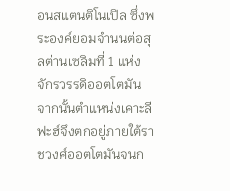อนสแตนติโนเปิล ซึ่งพระองค์ยอมจำนนต่อสุลต่านเซลิมที่ 1 แห่งจักรวรรดิออตโตมัน จากนั้นตำแหน่งเคาะลีฟะฮ์จึงตกอยู่ภายใต้ราชวงศ์ออตโตมันจนก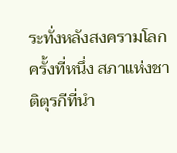ระทั่งหลังสงครามโลกครั้งที่หนึ่ง สภาแห่งชาติตุรกีที่นำ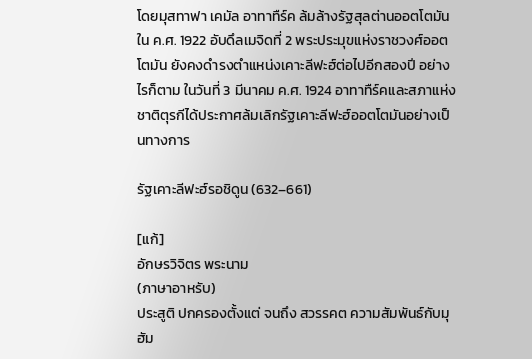โดยมุสทาฟา เคมัล อาทาทืร์ค ล้มล้างรัฐสุลต่านออตโตมันใน ค.ศ. 1922 อับดึลเมจิดที่ 2 พระประมุขแห่งราชวงศ์ออตโตมัน ยังคงดำรงตำแหน่งเคาะลีฟะฮ์ต่อไปอีกสองปี อย่างไรก็ตาม ในวันที่ 3 มีนาคม ค.ศ. 1924 อาทาทืร์คและสภาแห่งชาติตุรกีได้ประกาศล้มเลิกรัฐเคาะลีฟะฮ์ออตโตมันอย่างเป็นทางการ

รัฐเคาะลีฟะฮ์รอชิดูน (632–661)

[แก้]
อักษรวิจิตร พระนาม
(ภาษาอาหรับ)
ประสูติ ปกครองตั้งแต่ จนถึง สวรรคต ความสัมพันธ์กับมุฮัม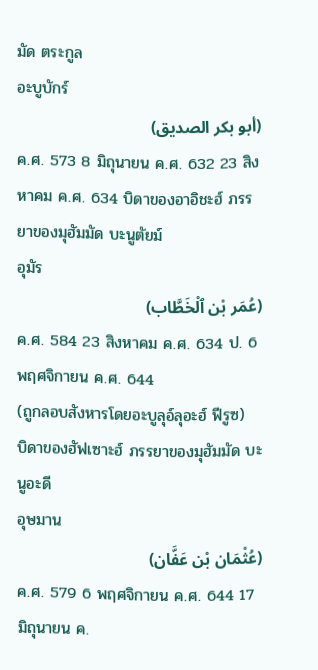มัด ตระกูล
อะบูบักร์
(أبو بكر الصديق)
ค.ศ. 573 8 มิถุนายน ค.ศ. 632 23 สิงหาคม ค.ศ. 634 บิดาของอาอิชะฮ์ ภรรยาของมุฮัมมัด บะนูตัยม์
อุมัร
(عُمَر بْن ٱلْخَطَّاب)
ค.ศ. 584 23 สิงหาคม ค.ศ. 634 ป. 6 พฤศจิกายน ค.ศ. 644
(ถูกลอบสังหารโดยอะบูลุอ์ลุอะฮ์ ฟีรูซ)
บิดาของฮัฟเซาะฮ์ ภรรยาของมุฮัมมัด บะนูอะดี
อุษมาน
(عُثْمَان بْن عَفَّان)
ค.ศ. 579 6 พฤศจิกายน ค.ศ. 644 17 มิถุนายน ค.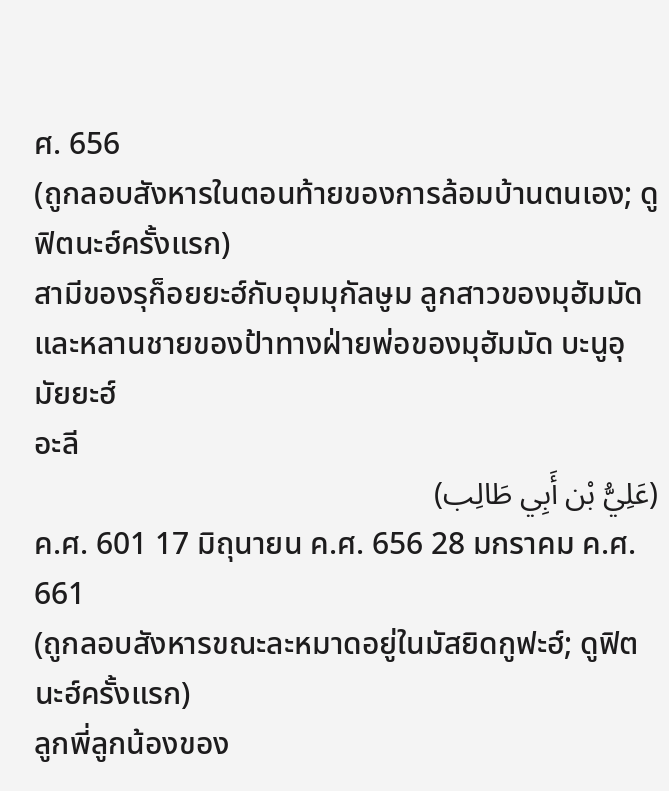ศ. 656
(ถูกลอบสังหารในตอนท้ายของการล้อมบ้านตนเอง; ดูฟิตนะฮ์ครั้งแรก)
สามีของรุก็อยยะฮ์กับอุมมุกัลษูม ลูกสาวของมุฮัมมัด และหลานชายของป้าทางฝ่ายพ่อของมุฮัมมัด บะนูอุมัยยะฮ์
อะลี
(عَلِيُّ بْن أَبِي طَالِب)
ค.ศ. 601 17 มิถุนายน ค.ศ. 656 28 มกราคม ค.ศ. 661
(ถูกลอบสังหารขณะละหมาดอยู่ในมัสยิดกูฟะฮ์; ดูฟิตนะฮ์ครั้งแรก)
ลูกพี่ลูกน้องของ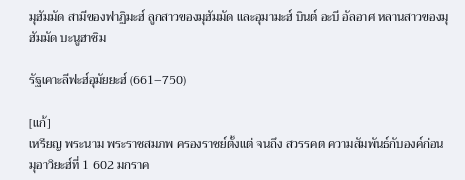มุฮัมมัด สามีของฟาฏิมะฮ์ ลูกสาวของมุฮัมมัด และอุมามะฮ์ บินต์ อะบี อัลอาศ หลานสาวของมุฮัมมัด บะนูฮาชิม

รัฐเคาะลีฟะฮ์อุมัยยะฮ์ (661–750)

[แก้]
เหรียญ พระนาม พระราชสมภพ ครองราชย์ตั้งแต่ จนถึง สวรรคต ความสัมพันธ์กับองค์ก่อน
มุอาวิยะฮ์ที่ 1 602 มกราค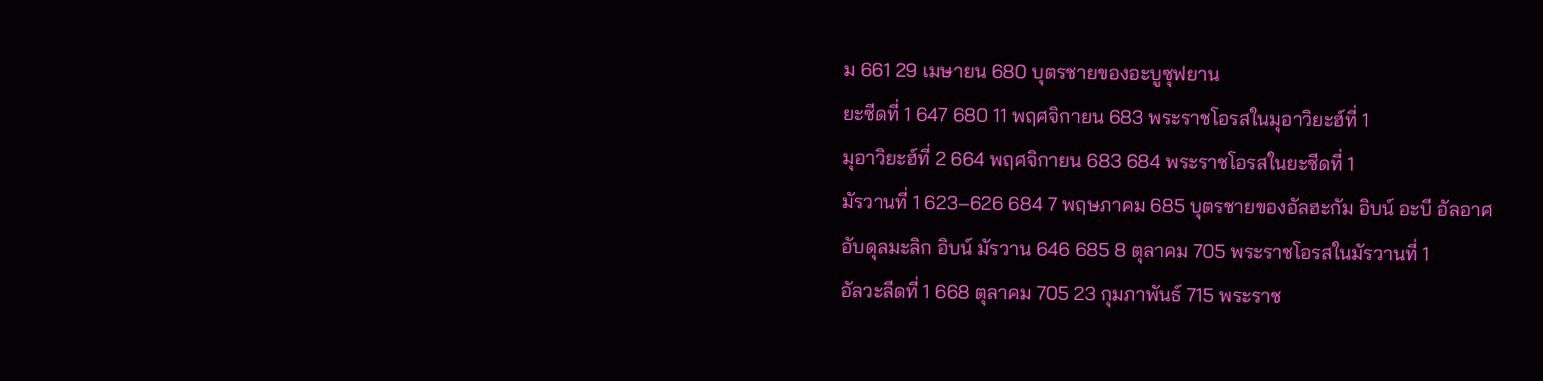ม 661 29 เมษายน 680 บุตรชายของอะบูซุฟยาน
ยะซีดที่ 1 647 680 11 พฤศจิกายน 683 พระราชโอรสในมุอาวิยะฮ์ที่ 1
มุอาวิยะฮ์ที่ 2 664 พฤศจิกายน 683 684 พระราชโอรสในยะซีดที่ 1
มัรวานที่ 1 623–626 684 7 พฤษภาคม 685 บุตรชายของอัลฮะกัม อิบน์ อะบี อัลอาศ
อับดุลมะลิก อิบน์ มัรวาน 646 685 8 ตุลาคม 705 พระราชโอรสในมัรวานที่ 1
อัลวะลีดที่ 1 668 ตุลาคม 705 23 กุมภาพันธ์ 715 พระราช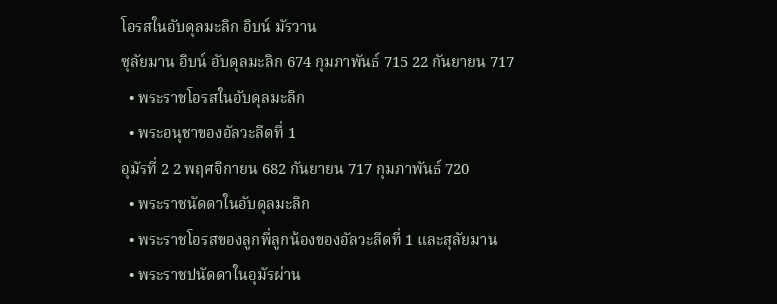โอรสในอับดุลมะลิก อิบน์ มัรวาน
ซุลัยมาน อิบน์ อับดุลมะลิก 674 กุมภาพันธ์ 715 22 กันยายน 717
  • พระราชโอรสในอับดุลมะลิก
  • พระอนุชาของอัลวะลีดที่ 1
อุมัรที่ 2 2 พฤศจิกายน 682 กันยายน 717 กุมภาพันธ์ 720
  • พระราชนัดดาในอับดุลมะลิก
  • พระราชโอรสของลูกพี่ลูกน้องของอัลวะลีดที่ 1 และสุลัยมาน
  • พระราชปนัดดาในอุมัรผ่าน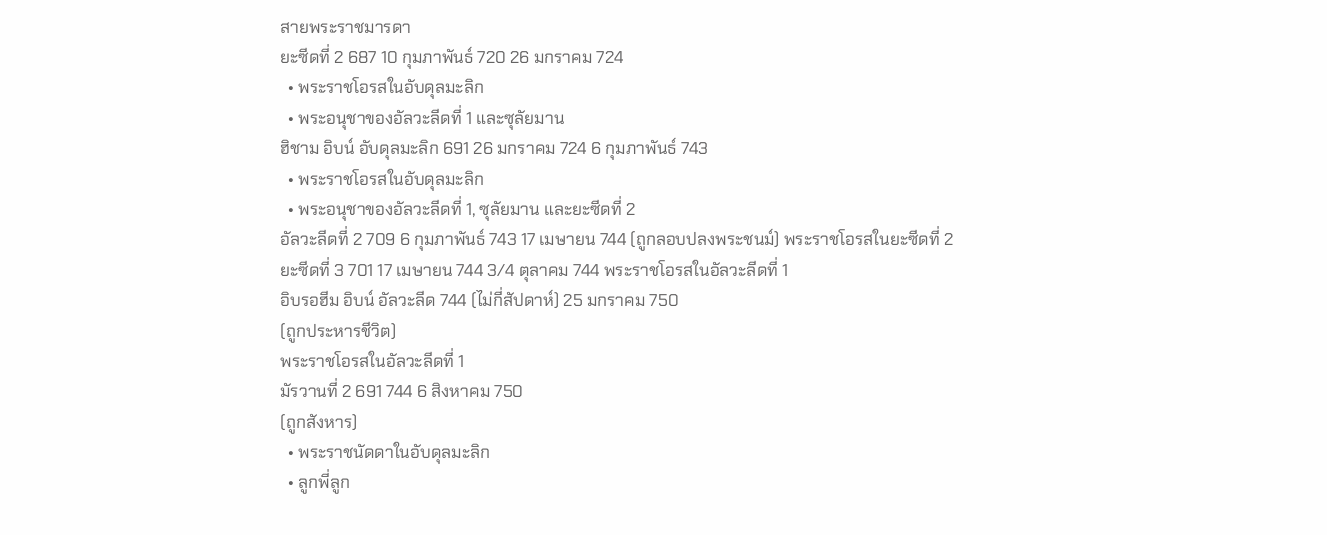สายพระราชมารดา
ยะซีดที่ 2 687 10 กุมภาพันธ์ 720 26 มกราคม 724
  • พระราชโอรสในอับดุลมะลิก
  • พระอนุชาของอัลวะลีดที่ 1 และซุลัยมาน
ฮิชาม อิบน์ อับดุลมะลิก 691 26 มกราคม 724 6 กุมภาพันธ์ 743
  • พระราชโอรสในอับดุลมะลิก
  • พระอนุชาของอัลวะลีดที่ 1, ซุลัยมาน และยะซีดที่ 2
อัลวะลีดที่ 2 709 6 กุมภาพันธ์ 743 17 เมษายน 744 (ถูกลอบปลงพระชนม์) พระราชโอรสในยะซีดที่ 2
ยะซีดที่ 3 701 17 เมษายน 744 3/4 ตุลาคม 744 พระราชโอรสในอัลวะลีดที่ 1
อิบรอฮีม อิบน์ อัลวะลีด 744 (ไม่กี่สัปดาห์) 25 มกราคม 750
(ถูกประหารชีวิต)
พระราชโอรสในอัลวะลีดที่ 1
มัรวานที่ 2 691 744 6 สิงหาคม 750
(ถูกสังหาร)
  • พระราชนัดดาในอับดุลมะลิก
  • ลูกพี่ลูก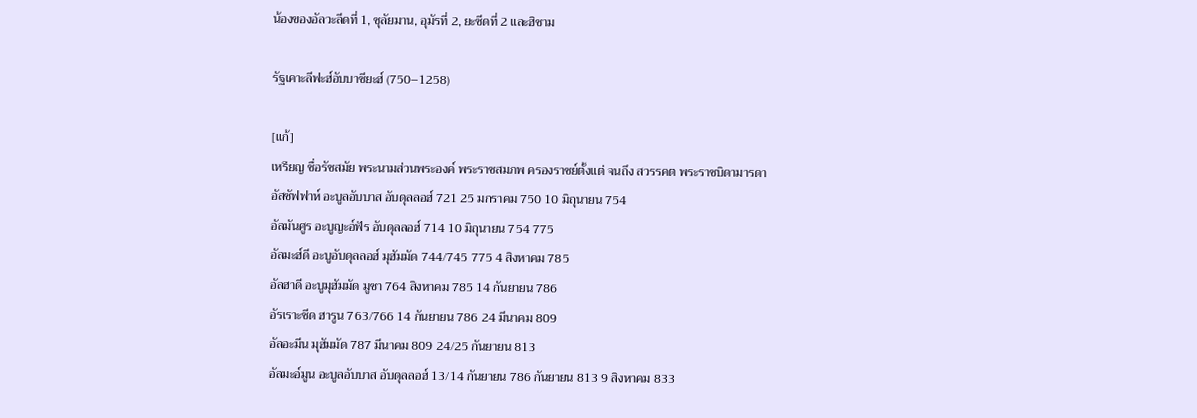น้องของอัลวะลีดที่ 1, ซุลัยมาน, อุมัรที่ 2, ยะซีดที่ 2 และฮิชาม

รัฐเคาะลีฟะฮ์อับบาซียะฮ์ (750–1258)

[แก้]
เหรียญ ชื่อรัชสมัย พระนามส่วนพระองค์ พระราชสมภพ ครองราชย์ตั้งแต่ จนถึง สวรรคต พระราชบิดามารดา
อัสซัฟฟาห์ อะบูลอับบาส อับดุลลอฮ์ 721 25 มกราคม 750 10 มิถุนายน 754
อัลมันศูร อะบูญะอ์ฟัร อับดุลลอฮ์ 714 10 มิถุนายน 754 775
อัลมะฮ์ดี อะบูอับดุลลอฮ์ มุฮัมมัด 744/745 775 4 สิงหาคม 785
อัลฮาดี อะบูมุฮัมมัด มูซา 764 สิงหาคม 785 14 กันยายน 786
อัรเราะชีด ฮารูน 763/766 14 กันยายน 786 24 มีนาคม 809
อัลอะมีน มุฮัมมัด 787 มีนาคม 809 24/25 กันยายน 813
อัลมะอ์มูน อะบูลอับบาส อับดุลลอฮ์ 13/14 กันยายน 786 กันยายน 813 9 สิงหาคม 833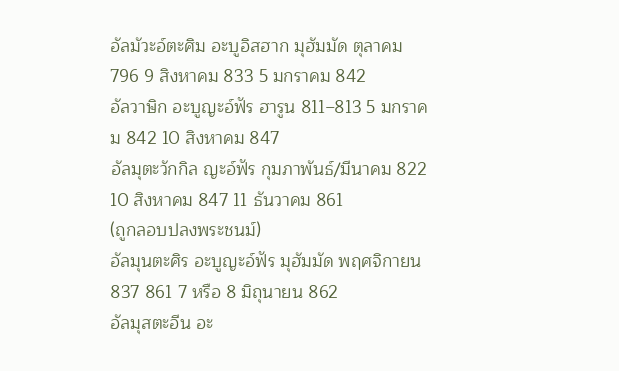อัลมัวะอ์ตะศิม อะบูอิสฮาก มุฮัมมัด ตุลาคม 796 9 สิงหาคม 833 5 มกราคม 842
อัลวาษิก อะบูญะอ์ฟัร ฮารูน 811–813 5 มกราคม 842 10 สิงหาคม 847
อัลมุตะวักกิล ญะอ์ฟัร กุมภาพันธ์/มีนาคม 822 10 สิงหาคม 847 11 ธันวาคม 861
(ถูกลอบปลงพระชนม์)
อัลมุนตะศิร อะบูญะอ์ฟัร มุฮัมมัด พฤศจิกายน 837 861 7 หรือ 8 มิถุนายน 862
อัลมุสตะอีน อะ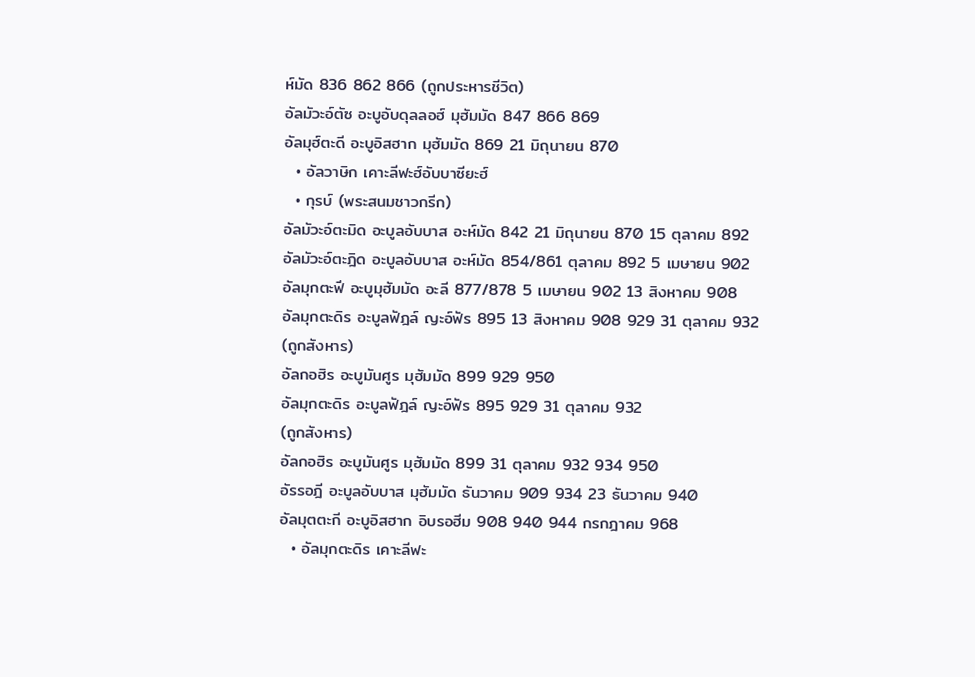ห์มัด 836 862 866 (ถูกประหารชีวิต)
อัลมัวะอ์ตัซ อะบูอับดุลลอฮ์ มุฮัมมัด 847 866 869
อัลมุฮ์ตะดี อะบูอิสฮาก มุฮัมมัด 869 21 มิถุนายน 870
  • อัลวาษิก เคาะลีฟะฮ์อับบาซียะฮ์
  • กุรบ์ (พระสนมชาวกรีก)
อัลมัวะอ์ตะมิด อะบูลอับบาส อะห์มัด 842 21 มิถุนายน 870 15 ตุลาคม 892
อัลมัวะอ์ตะฎิด อะบูลอับบาส อะห์มัด 854/861 ตุลาคม 892 5 เมษายน 902
อัลมุกตะฟี อะบูมุฮัมมัด อะลี 877/878 5 เมษายน 902 13 สิงหาคม 908
อัลมุกตะดิร อะบูลฟัฎล์ ญะอ์ฟัร 895 13 สิงหาคม 908 929 31 ตุลาคม 932
(ถูกสังหาร)
อัลกอฮิร อะบูมันศูร มุฮัมมัด 899 929 950
อัลมุกตะดิร อะบูลฟัฎล์ ญะอ์ฟัร 895 929 31 ตุลาคม 932
(ถูกสังหาร)
อัลกอฮิร อะบูมันศูร มุฮัมมัด 899 31 ตุลาคม 932 934 950
อัรรอฎี อะบูลอับบาส มุฮัมมัด ธันวาคม 909 934 23 ธันวาคม 940
อัลมุตตะกี อะบูอิสฮาก อิบรอฮีม 908 940 944 กรกฎาคม 968
  • อัลมุกตะดิร เคาะลีฟะ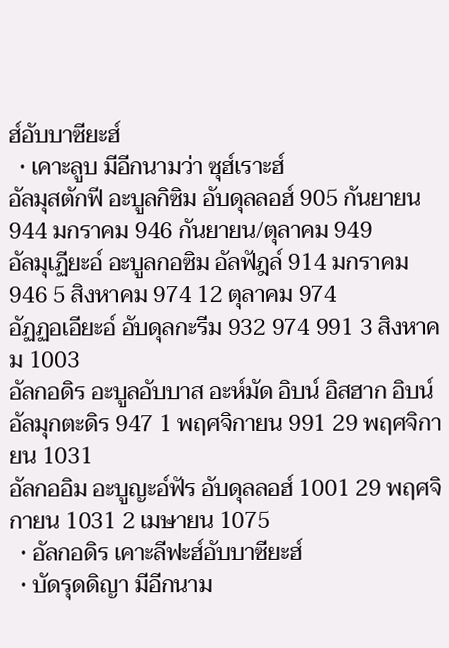ฮ์อับบาซียะฮ์
  • เคาะลูบ มีอีกนามว่า ซุฮ์เราะฮ์
อัลมุสตักฟี อะบูลกิซิม อับดุลลอฮ์ 905 กันยายน 944 มกราคม 946 กันยายน/ตุลาคม 949
อัลมุเฏียะอ์ อะบูลกอซิม อัลฟัฎล์ 914 มกราคม 946 5 สิงหาคม 974 12 ตุลาคม 974
อัฏฏอเอียะอ์ อับดุลกะรีม 932 974 991 3 สิงหาคม 1003
อัลกอดิร อะบูลอับบาส อะห์มัด อิบน์ อิสฮาก อิบน์ อัลมุกตะดิร 947 1 พฤศจิกายน 991 29 พฤศจิกายน 1031
อัลกออิม อะบูญะอ์ฟัร อับดุลลอฮ์ 1001 29 พฤศจิกายน 1031 2 เมษายน 1075
  • อัลกอดิร เคาะลีฟะฮ์อับบาซียะฮ์
  • บัดรุดดิญา มีอีกนาม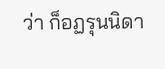ว่า ก็อฏรุนนิดา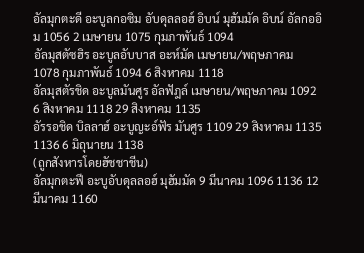อัลมุกตะดี อะบูลกอซิม อับดุลลอฮ์ อิบน์ มุฮัมมัด อิบน์ อัลกออิม 1056 2 เมษายน 1075 กุมภาพันธ์ 1094
อัลมุสตัซฮิร อะบูลอับบาส อะห์มัด เมษายน/พฤษภาคม 1078 กุมภาพันธ์ 1094 6 สิงหาคม 1118
อัลมุสตัรชิด อะบูลมันศูร อัลฟัฎล์ เมษายน/พฤษภาคม 1092 6 สิงหาคม 1118 29 สิงหาคม 1135
อัรรอชิด บิลลาฮ์ อะบูญะอ์ฟัร มันศูร 1109 29 สิงหาคม 1135 1136 6 มิถุนายน 1138
(ถูกสังหารโดยฮัชชาชีน)
อัลมุกตะฟี อะบูอับดุลลอฮ์ มุฮัมมัด 9 มีนาคม 1096 1136 12 มีนาคม 1160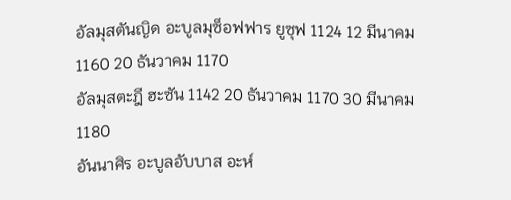อัลมุสตันญิด อะบูลมุซ็อฟฟาร ยูซุฟ 1124 12 มีนาคม 1160 20 ธันวาคม 1170
อัลมุสตะฎี ฮะซัน 1142 20 ธันวาคม 1170 30 มีนาคม 1180
อันนาศิร อะบูลอับบาส อะห์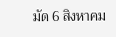มัด 6 สิงหาคม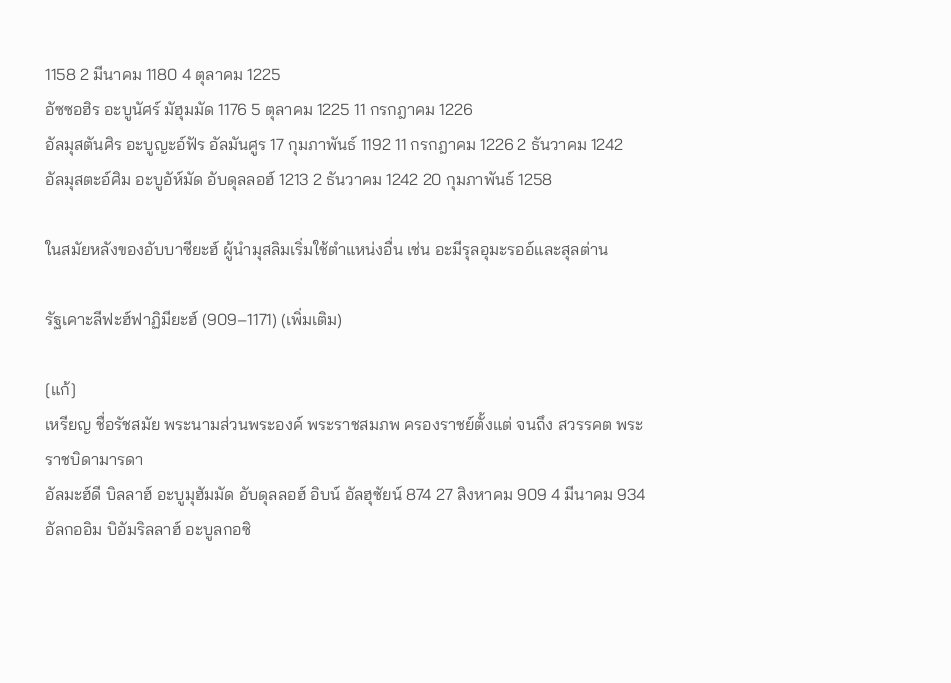1158 2 มีนาคม 1180 4 ตุลาคม 1225
อัซซอฮิร อะบูนัศร์ มัฮุมมัด 1176 5 ตุลาคม 1225 11 กรกฎาคม 1226
อัลมุสตันศิร อะบูญะอ์ฟัร อัลมันศูร 17 กุมภาพันธ์ 1192 11 กรกฎาคม 1226 2 ธันวาคม 1242
อัลมุสตะอ์ศิม อะบูอัห์มัด อับดุลลอฮ์ 1213 2 ธันวาคม 1242 20 กุมภาพันธ์ 1258

ในสมัยหลังของอับบาซียะฮ์ ผู้นำมุสลิมเริ่มใช้ตำแหน่งอื่น เช่น อะมีรุลอุมะรออ์และสุลต่าน

รัฐเคาะลีฟะฮ์ฟาฏิมียะฮ์ (909–1171) (เพิ่มเติม)

[แก้]
เหรียญ ชื่อรัชสมัย พระนามส่วนพระองค์ พระราชสมภพ ครองราชย์ตั้งแต่ จนถึง สวรรคต พระราชบิดามารดา
อัลมะฮ์ดี บิลลาฮ์ อะบูมุฮัมมัด อับดุลลอฮ์ อิบน์ อัลฮุซัยน์ 874 27 สิงหาคม 909 4 มีนาคม 934
อัลกออิม บิอัมริลลาฮ์ อะบูลกอซิ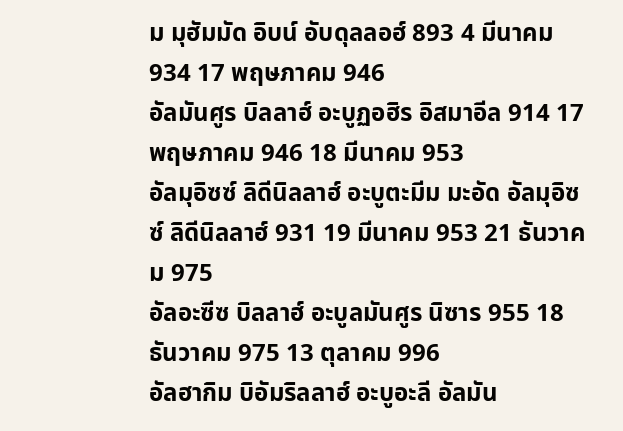ม มุฮัมมัด อิบน์ อับดุลลอฮ์ 893 4 มีนาคม 934 17 พฤษภาคม 946
อัลมันศูร บิลลาฮ์ อะบูฏอฮิร อิสมาอีล 914 17 พฤษภาคม 946 18 มีนาคม 953
อัลมุอิซซ์ ลิดีนิลลาฮ์ อะบูตะมีม มะอัด อัลมุอิซซ์ ลิดีนิลลาฮ์ 931 19 มีนาคม 953 21 ธันวาคม 975
อัลอะซีซ บิลลาฮ์ อะบูลมันศูร นิซาร 955 18 ธันวาคม 975 13 ตุลาคม 996
อัลฮากิม บิอัมริลลาฮ์ อะบูอะลี อัลมัน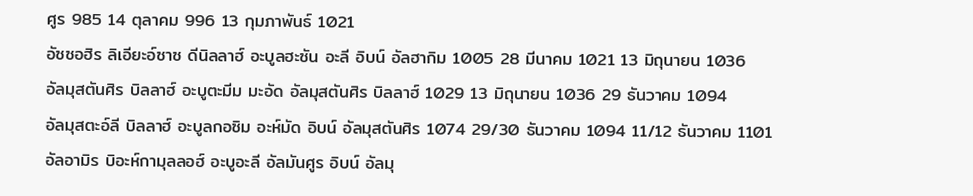ศูร 985 14 ตุลาคม 996 13 กุมภาพันธ์ 1021
อัซซอฮิร ลิเอียะอ์ซาซ ดีนิลลาฮ์ อะบูลฮะซัน อะลี อิบน์ อัลฮากิม 1005 28 มีนาคม 1021 13 มิถุนายน 1036
อัลมุสตันศิร บิลลาฮ์ อะบูตะมีม มะอัด อัลมุสตันศิร บิลลาฮ์ 1029 13 มิถุนายน 1036 29 ธันวาคม 1094
อัลมุสตะอ์ลี บิลลาฮ์ อะบูลกอซิม อะห์มัด อิบน์ อัลมุสตันศิร 1074 29/30 ธันวาคม 1094 11/12 ธันวาคม 1101
อัลอามิร บิอะห์กามุลลอฮ์ อะบูอะลี อัลมันศูร อิบน์ อัลมุ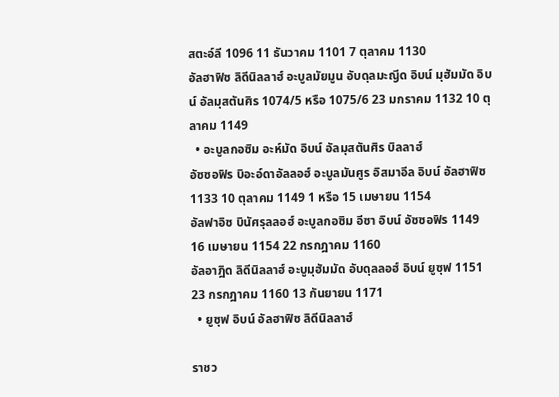สตะอ์ลี 1096 11 ธันวาคม 1101 7 ตุลาคม 1130
อัลฮาฟิซ ลิดีนิลลาฮ์ อะบูลมัยมูน อับดุลมะญีด อิบน์ มุฮัมมัด อิบน์ อัลมุสตันศิร 1074/5 หรือ 1075/6 23 มกราคม 1132 10 ตุลาคม 1149
  • อะบูลกอซิม อะห์มัด อิบน์ อัลมุสตันศิร บิลลาฮ์
อัซซอฟิร บิอะอ์ดาอัลลอฮ์ อะบูลมันศูร อิสมาอีล อิบน์ อัลฮาฟิซ 1133 10 ตุลาคม 1149 1 หรือ 15 เมษายน 1154
อัลฟาอิซ บินัศรุลลอฮ์ อะบูลกอซิม อีซา อิบน์ อัซซอฟิร 1149 16 เมษายน 1154 22 กรกฎาคม 1160
อัลอาฎิด ลิดีนิลลาฮ์ อะบูมุฮัมมัด อับดุลลอฮ์ อิบน์ ยูซุฟ 1151 23 กรกฎาคม 1160 13 กันยายน 1171
  • ยูซุฟ อิบน์ อัลฮาฟิซ ลิดีนิลลาฮ์

ราชว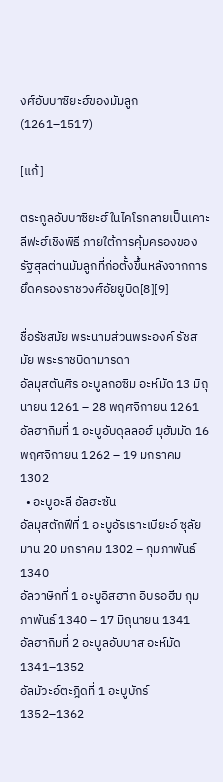งศ์อับบาซิยะฮ์ของมัมลูก (1261–1517)

[แก้]

ตระกูลอับบาซิยะฮ์ในไคโรกลายเป็นเคาะลีฟะฮ์เชิงพิธี ภายใต้การคุ้มครองของรัฐสุลต่านมัมลูกที่ก่อตั้งขึ้นหลังจากการยึดครองราชวงศ์อัยยูบิด[8][9]

ชื่อรัชสมัย พระนามส่วนพระองค์ รัชสมัย พระราชบิดามารดา
อัลมุสตันศิร อะบูลกอซิม อะห์มัด 13 มิถุนายน 1261 – 28 พฤศจิกายน 1261
อัลฮากิมที่ 1 อะบูอับดุลลอฮ์ มุฮัมมัด 16 พฤศจิกายน 1262 – 19 มกราคม 1302
  • อะบูอะลี อัลฮะซัน
อัลมุสตักฟีที่ 1 อะบูอัรเราะเบียะอ์ ซุลัยมาน 20 มกราคม 1302 – กุมภาพันธ์ 1340
อัลวาษิกที่ 1 อะบูอิสฮาก อิบรอฮีม กุมภาพันธ์ 1340 – 17 มิถุนายน 1341
อัลฮากิมที่ 2 อะบูลอับบาส อะห์มัด 1341–1352
อัลมัวะอ์ตะฎิดที่ 1 อะบูบักร์ 1352–1362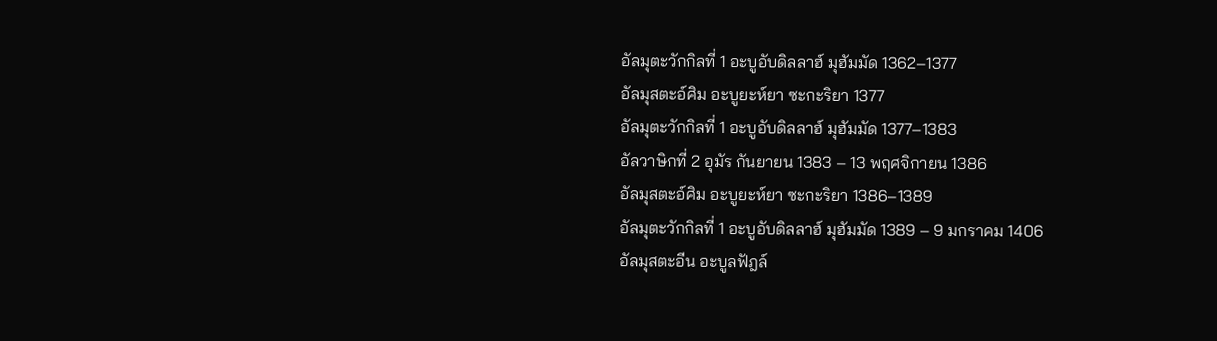อัลมุตะวักกิลที่ 1 อะบูอับดิลลาฮ์ มุฮัมมัด 1362–1377
อัลมุสตะอ์ศิม อะบูยะห์ยา ซะกะริยา 1377
อัลมุตะวักกิลที่ 1 อะบูอับดิลลาฮ์ มุฮัมมัด 1377–1383
อัลวาษิกที่ 2 อุมัร กันยายน 1383 – 13 พฤศจิกายน 1386
อัลมุสตะอ์ศิม อะบูยะห์ยา ซะกะริยา 1386–1389
อัลมุตะวักกิลที่ 1 อะบูอับดิลลาฮ์ มุฮัมมัด 1389 – 9 มกราคม 1406
อัลมุสตะอีน อะบูลฟัฎล์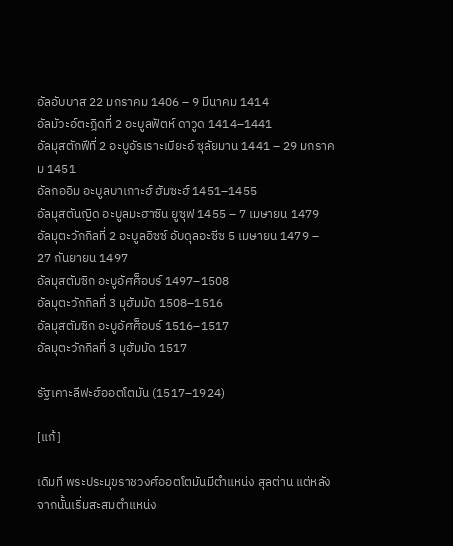อัลอับบาส 22 มกราคม 1406 – 9 มีนาคม 1414
อัลมัวะอ์ตะฎิดที่ 2 อะบูลฟัตห์ ดาวูด 1414–1441
อัลมุสตักฟีที่ 2 อะบูอัรเราะเบียะอ์ ซุลัยมาน 1441 – 29 มกราคม 1451
อัลกออิม อะบูลบาเกาะฮ์ ฮัมซะฮ์ 1451–1455
อัลมุสตันญิด อะบูลมะฮาซิน ยูซุฟ 1455 – 7 เมษายน 1479
อัลมุตะวักกิลที่ 2 อะบูลอิซซ์ อับดุลอะซีซ 5 เมษายน 1479 – 27 กันยายน 1497
อัลมุสตัมซิก อะบูอัศศ็อบร์ 1497–1508
อัลมุตะวักกิลที่ 3 มุฮัมมัด 1508–1516
อัลมุสตัมซิก อะบูอัศศ็อบร์ 1516–1517
อัลมุตะวักกิลที่ 3 มุฮัมมัด 1517

รัฐเคาะลีฟะฮ์ออตโตมัน (1517–1924)

[แก้]

เดิมที พระประมุขราชวงศ์ออตโตมันมีตำแหน่ง สุลต่าน แต่หลังจากนั้นเริ่มสะสมตำแหน่ง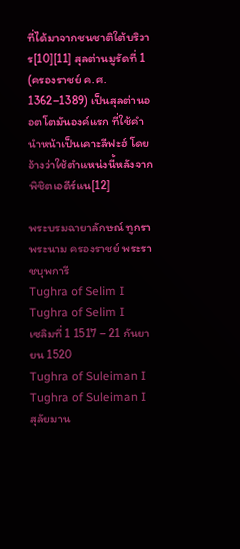ที่ได้มาจากชนชาติใต้บริวาร[10][11] สุลต่านมูรัดที่ 1 (ครองราชย์ ค.ศ. 1362–1389) เป็นสุลต่านออตโตมันองค์แรก ที่ใช้คำนำหน้าเป็นเคาะลีฟะฮ์ โดยอ้างว่าใช้ตำแหน่งนี้หลังจากพิชิตเอดีร์แน[12]

พระบรมฉายาลักษณ์ ทูกรา พระนาม ครองราชย์ พระราชบุพการี
Tughra of Selim I
Tughra of Selim I
เซลิมที่ 1 1517 – 21 กันยายน 1520
Tughra of Suleiman I
Tughra of Suleiman I
สุลัยมาน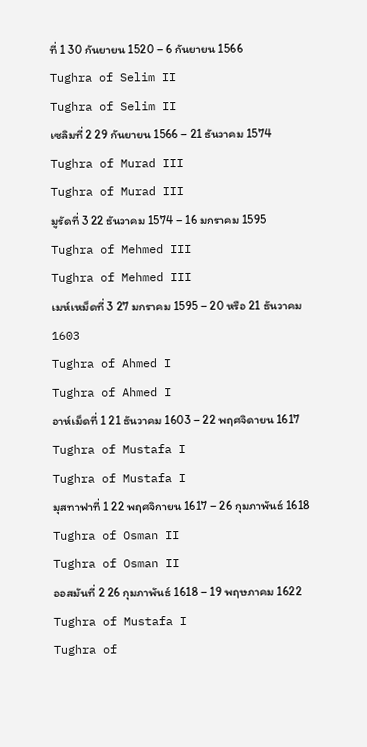ที่ 1 30 กันยายน 1520 – 6 กันยายน 1566
Tughra of Selim II
Tughra of Selim II
เซลิมที่ 2 29 กันยายน 1566 – 21 ธันวาคม 1574
Tughra of Murad III
Tughra of Murad III
มูรัดที่ 3 22 ธันวาคม 1574 – 16 มกราคม 1595
Tughra of Mehmed III
Tughra of Mehmed III
เมห์เหม็ดที่ 3 27 มกราคม 1595 – 20 หรือ 21 ธันวาคม 1603
Tughra of Ahmed I
Tughra of Ahmed I
อาห์เม็ดที่ 1 21 ธันวาคม 1603 – 22 พฤศจิดายน 1617
Tughra of Mustafa I
Tughra of Mustafa I
มุสทาฟาที่ 1 22 พฤศจิกายน 1617 – 26 กุมภาพันธ์ 1618
Tughra of Osman II
Tughra of Osman II
ออสมันที่ 2 26 กุมภาพันธ์ 1618 – 19 พฤษภาคม 1622
Tughra of Mustafa I
Tughra of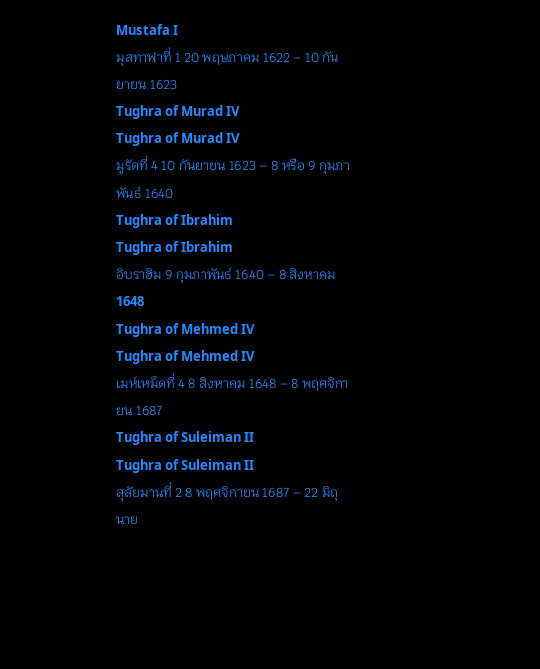Mustafa I
มุสทาฟาที่ 1 20 พฤษภาคม 1622 – 10 กันยายน 1623
Tughra of Murad IV
Tughra of Murad IV
มูรัดที่ 4 10 กันยายน 1623 – 8 หรือ 9 กุมภาพันธ์ 1640
Tughra of Ibrahim
Tughra of Ibrahim
อิบราฮิม 9 กุมภาพันธ์ 1640 – 8 สิงหาคม 1648
Tughra of Mehmed IV
Tughra of Mehmed IV
เมห์เหม็ดที่ 4 8 สิงหาคม 1648 – 8 พฤศจิกายน 1687
Tughra of Suleiman II
Tughra of Suleiman II
สุลัยมานที่ 2 8 พฤศจิกายน 1687 – 22 มิถุนาย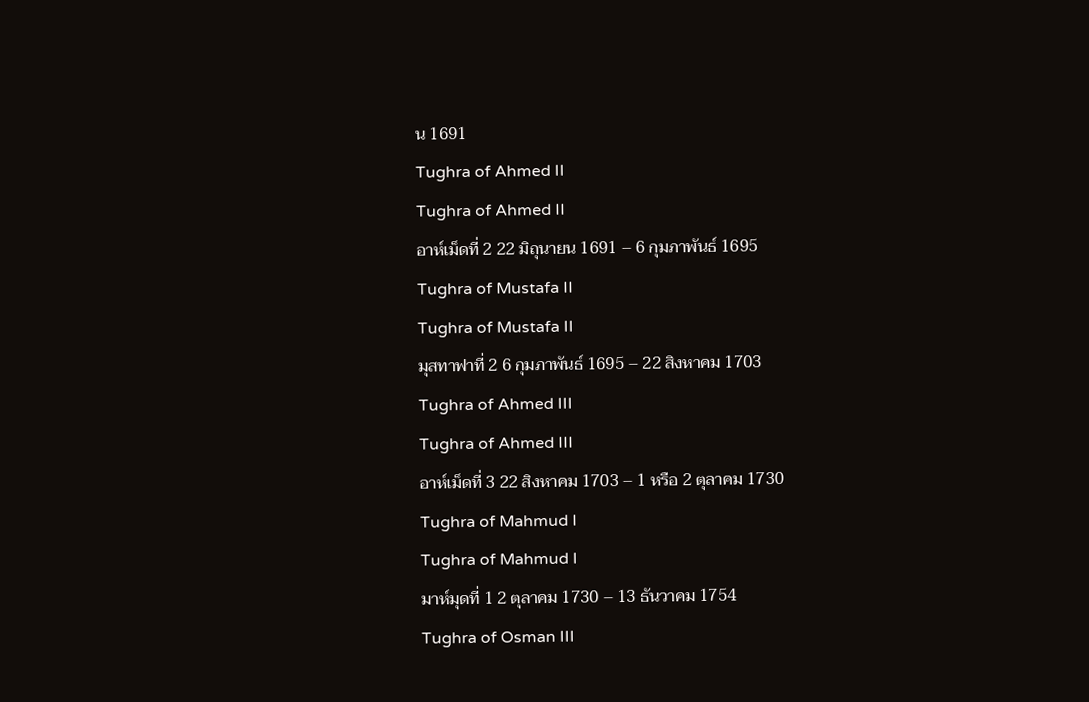น 1691
Tughra of Ahmed II
Tughra of Ahmed II
อาห์เม็ดที่ 2 22 มิถุนายน 1691 – 6 กุมภาพันธ์ 1695
Tughra of Mustafa II
Tughra of Mustafa II
มุสทาฟาที่ 2 6 กุมภาพันธ์ 1695 – 22 สิงหาคม 1703
Tughra of Ahmed III
Tughra of Ahmed III
อาห์เม็ดที่ 3 22 สิงหาคม 1703 – 1 หรือ 2 ตุลาคม 1730
Tughra of Mahmud I
Tughra of Mahmud I
มาห์มุดที่ 1 2 ตุลาคม 1730 – 13 ธันวาคม 1754
Tughra of Osman III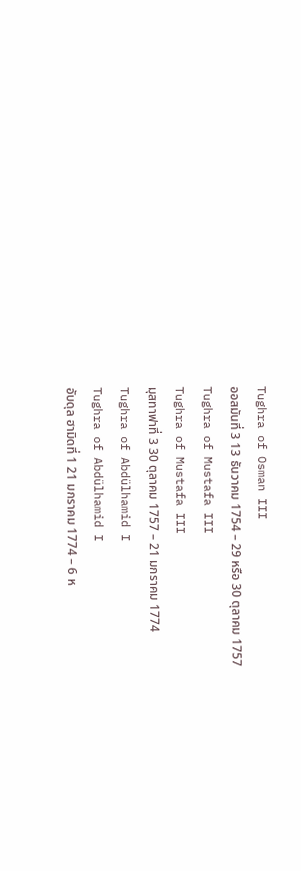Tughra of Osman III
ออสมันที่ 3 13 ธันวาคม 1754 – 29 หรือ 30 ตุลาคม 1757
Tughra of Mustafa III
Tughra of Mustafa III
มุสทาฟาที่ 3 30 ตุลาคม 1757 – 21 มกราคม 1774
Tughra of Abdülhamid I
Tughra of Abdülhamid I
อับดุล ฮามิดที่ 1 21 มกราคม 1774 – 6 ห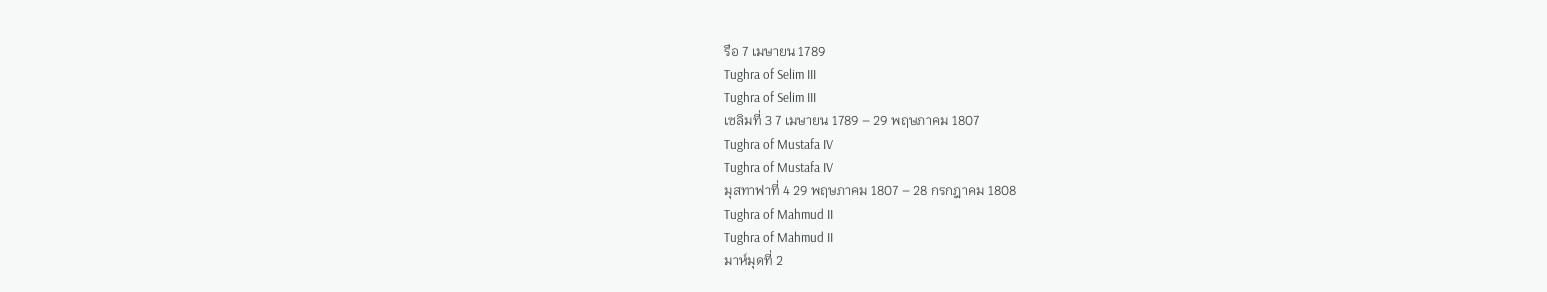รือ 7 เมษายน 1789
Tughra of Selim III
Tughra of Selim III
เซลิมที่ 3 7 เมษายน 1789 – 29 พฤษภาคม 1807
Tughra of Mustafa IV
Tughra of Mustafa IV
มุสทาฟาที่ 4 29 พฤษภาคม 1807 – 28 กรกฎาคม 1808
Tughra of Mahmud II
Tughra of Mahmud II
มาห์มุดที่ 2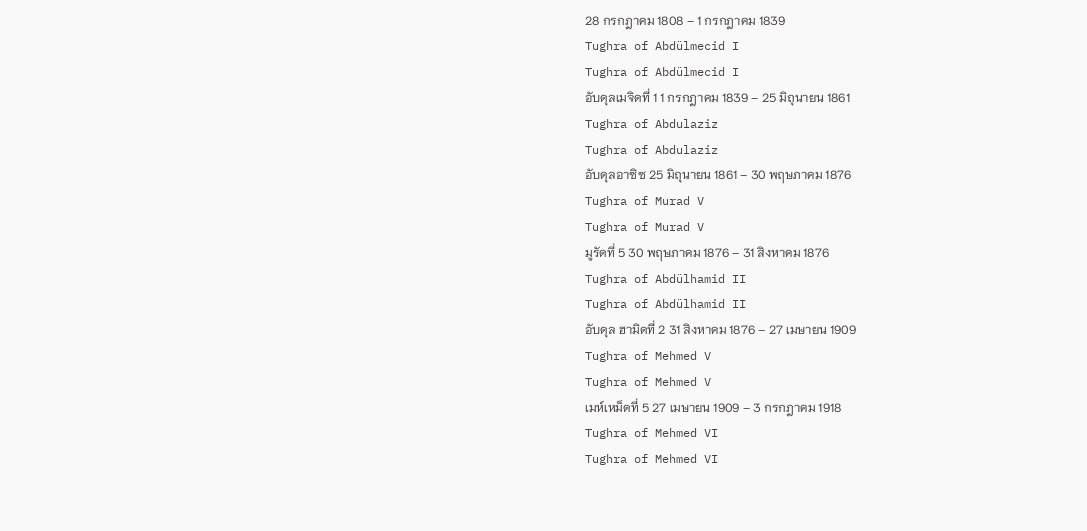28 กรกฎาคม 1808 – 1 กรกฎาคม 1839
Tughra of Abdülmecid I
Tughra of Abdülmecid I
อับดุลเมจิดที่ 1 1 กรกฎาคม 1839 – 25 มิถุนายน 1861
Tughra of Abdulaziz
Tughra of Abdulaziz
อับดุลอาซิซ 25 มิถุนายน 1861 – 30 พฤษภาคม 1876
Tughra of Murad V
Tughra of Murad V
มูรัดที่ 5 30 พฤษภาคม 1876 – 31 สิงหาคม 1876
Tughra of Abdülhamid II
Tughra of Abdülhamid II
อับดุล ฮามิดที่ 2 31 สิงหาคม 1876 – 27 เมษายน 1909
Tughra of Mehmed V
Tughra of Mehmed V
เมห์เหม็ดที่ 5 27 เมษายน 1909 – 3 กรกฎาคม 1918
Tughra of Mehmed VI
Tughra of Mehmed VI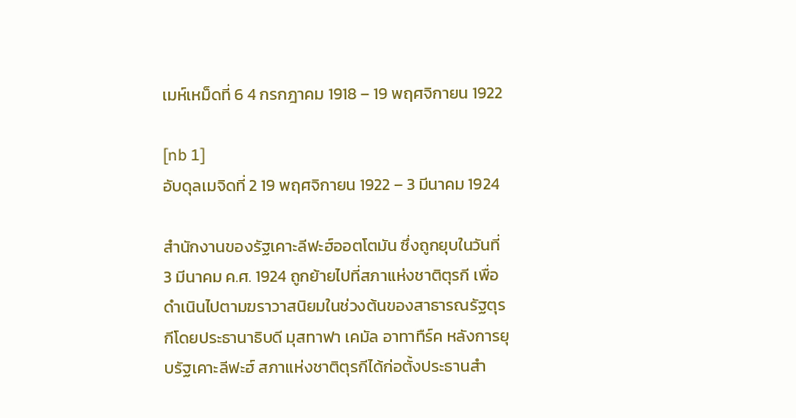เมห์เหม็ดที่ 6 4 กรกฎาคม 1918 – 19 พฤศจิกายน 1922

[nb 1]
อับดุลเมจิดที่ 2 19 พฤศจิกายน 1922 – 3 มีนาคม 1924

สำนักงานของรัฐเคาะลีฟะฮ์ออตโตมัน ซึ่งถูกยุบในวันที่ 3 มีนาคม ค.ศ. 1924 ถูกย้ายไปที่สภาแห่งชาติตุรกี เพื่อดำเนินไปตามฆราวาสนิยมในช่วงต้นของสาธารณรัฐตุรกีโดยประธานาธิบดี มุสทาฟา เคมัล อาทาทืร์ค หลังการยุบรัฐเคาะลีฟะฮ์ สภาแห่งชาติตุรกีได้ก่อตั้งประธานสำ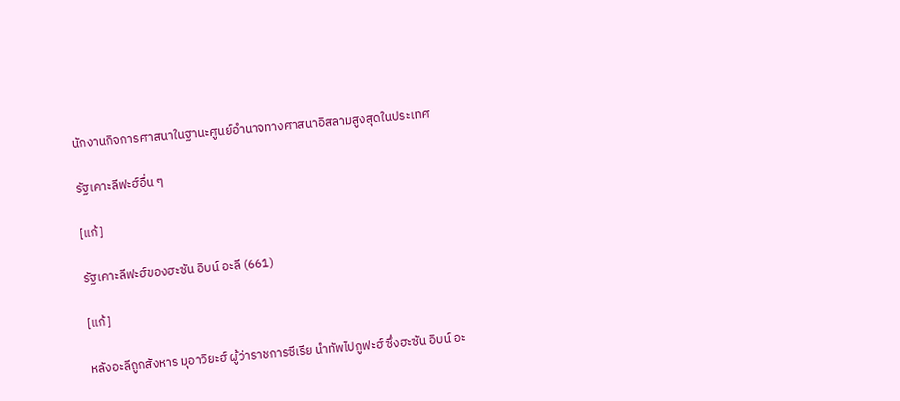นักงานกิจการศาสนาในฐานะศูนย์อำนาจทางศาสนาอิสลามสูงสุดในประเทศ

รัฐเคาะลีฟะฮ์อื่น ๆ

[แก้]

รัฐเคาะลีฟะฮ์ของฮะซัน อิบน์ อะลี (661)

[แก้]

หลังอะลีถูกสังหาร มุอาวิยะฮ์ ผู้ว่าราชการซีเรีย นำทัพไปกูฟะฮ์ ซึ่งฮะซัน อิบน์ อะ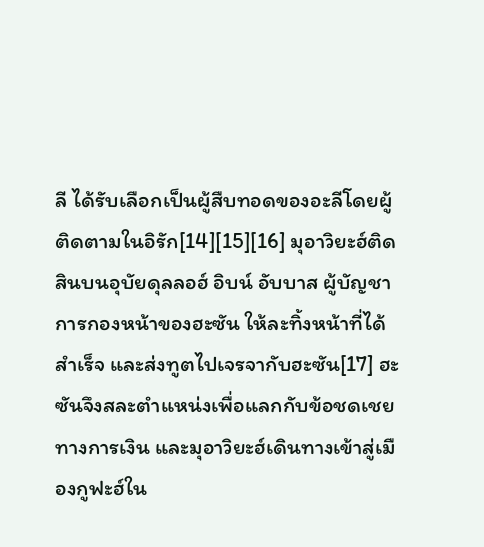ลี ได้รับเลือกเป็นผู้สืบทอดของอะลีโดยผู้ติดตามในอิรัก[14][15][16] มุอาวิยะฮ์ติดสินบนอุบัยดุลลอฮ์ อิบน์ อับบาส ผู้บัญชาการกองหน้าของฮะซัน ให้ละทิ้งหน้าที่ได้สำเร็จ และส่งทูตไปเจรจากับฮะซัน[17] ฮะซันจึงสละตำแหน่งเพื่อแลกกับข้อชดเชยทางการเงิน และมุอาวิยะฮ์เดินทางเข้าสู่เมืองกูฟะฮ์ใน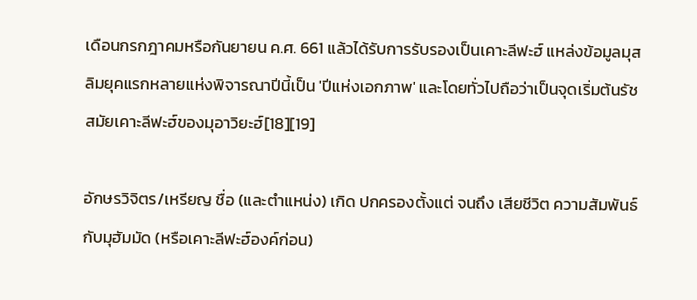เดือนกรกฎาคมหรือกันยายน ค.ศ. 661 แล้วได้รับการรับรองเป็นเคาะลีฟะฮ์ แหล่งข้อมูลมุสลิมยุคแรกหลายแห่งพิจารณาปีนี้เป็น 'ปีแห่งเอกภาพ' และโดยทั่วไปถือว่าเป็นจุดเริ่มต้นรัชสมัยเคาะลีฟะฮ์ของมุอาวิยะฮ์[18][19]

อักษรวิจิตร/เหรียญ ชื่อ (และตำแหน่ง) เกิด ปกครองตั้งแต่ จนถึง เสียชีวิต ความสัมพันธ์กับมุฮัมมัด (หรือเคาะลีฟะฮ์องค์ก่อน)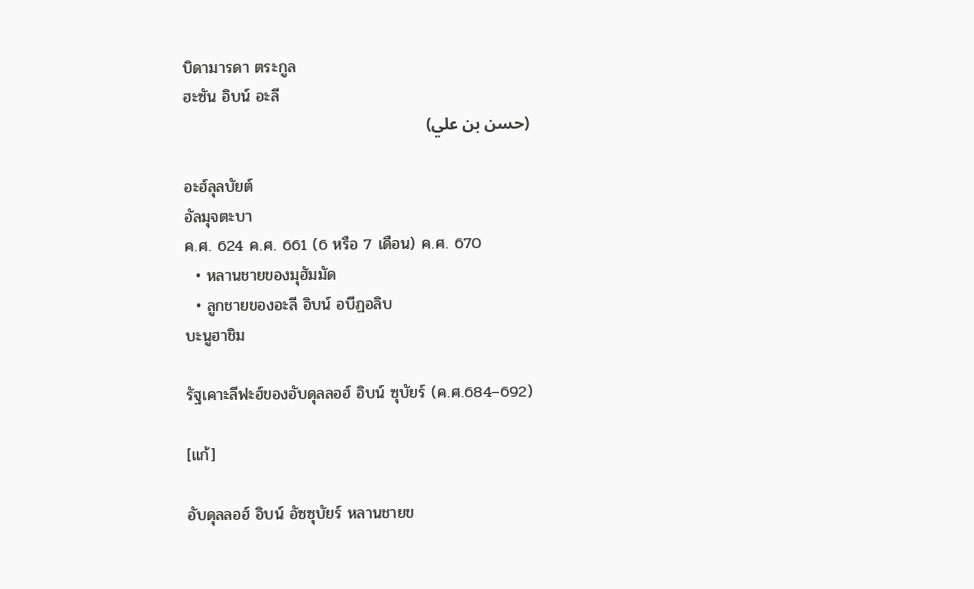บิดามารดา ตระกูล
ฮะซัน อิบน์ อะลี
(حسن بن علي)

อะฮ์ลุลบัยต์
อัลมุจตะบา
ค.ศ. 624 ค.ศ. 661 (6 หรือ 7 เดือน) ค.ศ. 670
  • หลานชายของมุฮัมมัด
  • ลูกชายของอะลี อิบน์ อบีฏอลิบ
บะนูฮาชิม

รัฐเคาะลีฟะฮ์ของอับดุลลอฮ์ อิบน์ ซุบัยร์ (ค.ศ.684–692)

[แก้]

อับดุลลอฮ์ อิบน์ อัซซุบัยร์ หลานชายข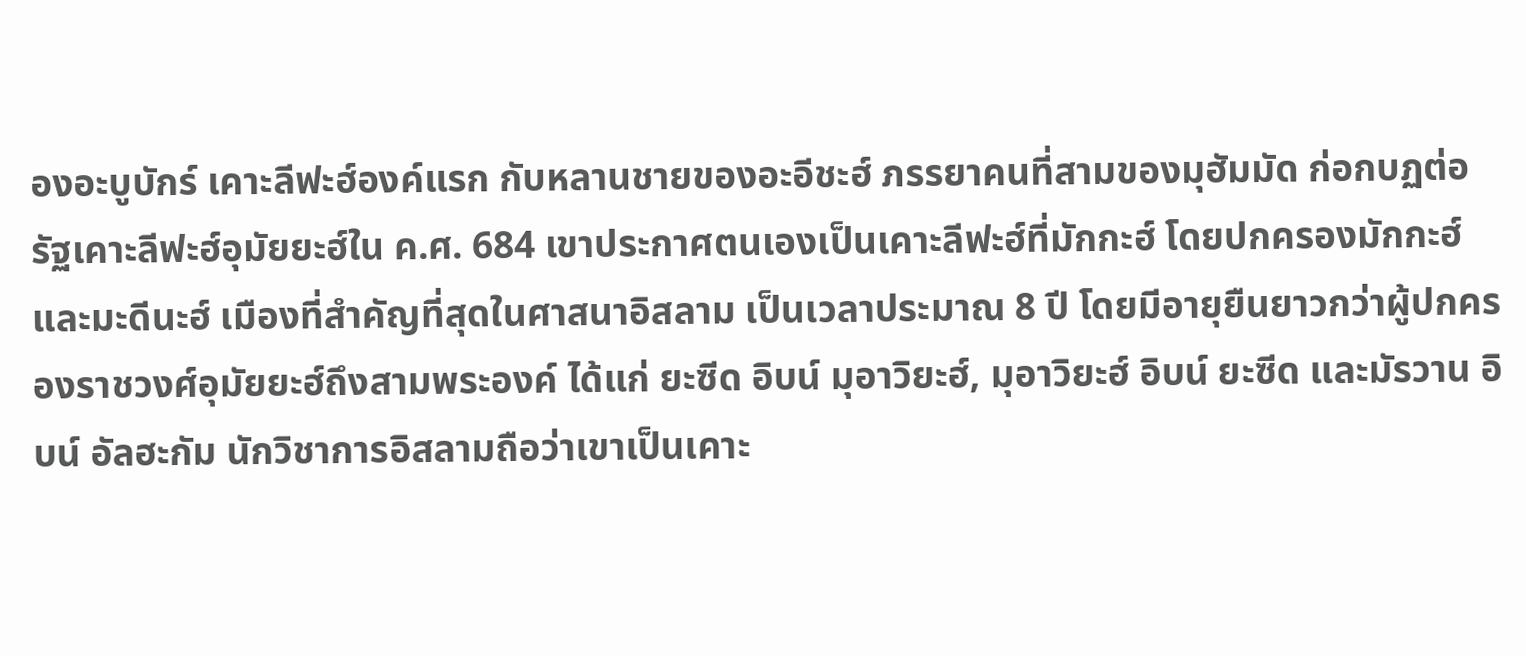องอะบูบักร์ เคาะลีฟะฮ์องค์แรก กับหลานชายของอะอีชะฮ์ ภรรยาคนที่สามของมุฮัมมัด ก่อกบฏต่อรัฐเคาะลีฟะฮ์อุมัยยะฮ์ใน ค.ศ. 684 เขาประกาศตนเองเป็นเคาะลีฟะฮ์ที่มักกะฮ์ โดยปกครองมักกะฮ์และมะดีนะฮ์ เมืองที่สำคัญที่สุดในศาสนาอิสลาม เป็นเวลาประมาณ 8 ปี โดยมีอายุยืนยาวกว่าผู้ปกครองราชวงศ์อุมัยยะฮ์ถึงสามพระองค์ ได้แก่ ยะซีด อิบน์ มุอาวิยะฮ์, มุอาวิยะฮ์ อิบน์ ยะซีด และมัรวาน อิบน์ อัลฮะกัม นักวิชาการอิสลามถือว่าเขาเป็นเคาะ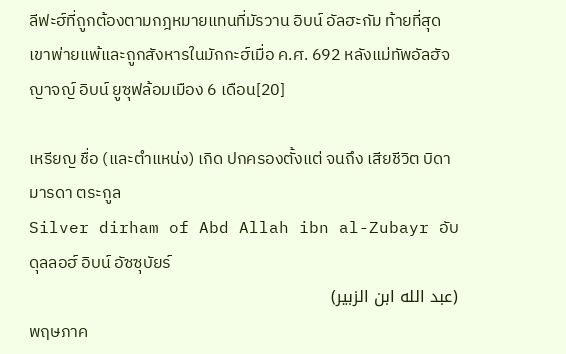ลีฟะฮ์ที่ถูกต้องตามกฎหมายแทนที่มัรวาน อิบน์ อัลฮะกัม ท้ายที่สุด เขาพ่ายแพ้และถูกสังหารในมักกะฮ์เมื่อ ค.ศ. 692 หลังแม่ทัพอัลฮัจญาจญ์ อิบน์ ยูซุฟล้อมเมือง 6 เดือน[20]

เหรียญ ชื่อ (และตำแหน่ง) เกิด ปกครองตั้งแต่ จนถึง เสียชีวิต บิดามารดา ตระกูล
Silver dirham of Abd Allah ibn al-Zubayr อับดุลลอฮ์ อิบน์ อัซซุบัยร์
(عبد الله ابن الزبير)
พฤษภาค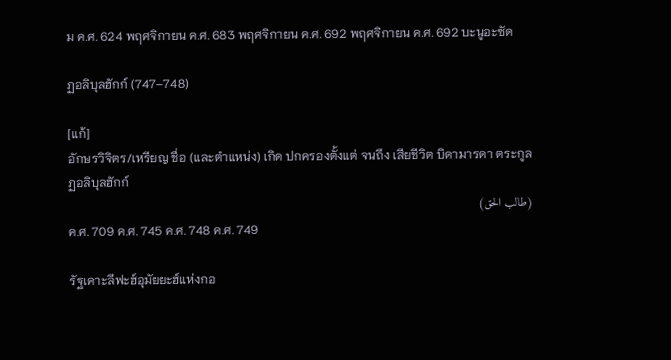ม ค.ศ. 624 พฤศจิกายน ค.ศ. 683 พฤศจิกายน ค.ศ. 692 พฤศจิกายน ค.ศ. 692 บะนูอะซัด

ฏอลิบุลฮักก์ (747–748)

[แก้]
อักษรวิจิตร/เหรียญ ชื่อ (และตำแหน่ง) เกิด ปกครองตั้งแต่ จนถึง เสียชีวิต บิดามารดา ตระกูล
ฏอลิบุลฮักก์
(طالب الحق)
ค.ศ. 709 ค.ศ. 745 ค.ศ. 748 ค.ศ. 749

รัฐเคาะลีฟะฮ์อุมัยยะฮ์แห่งกอ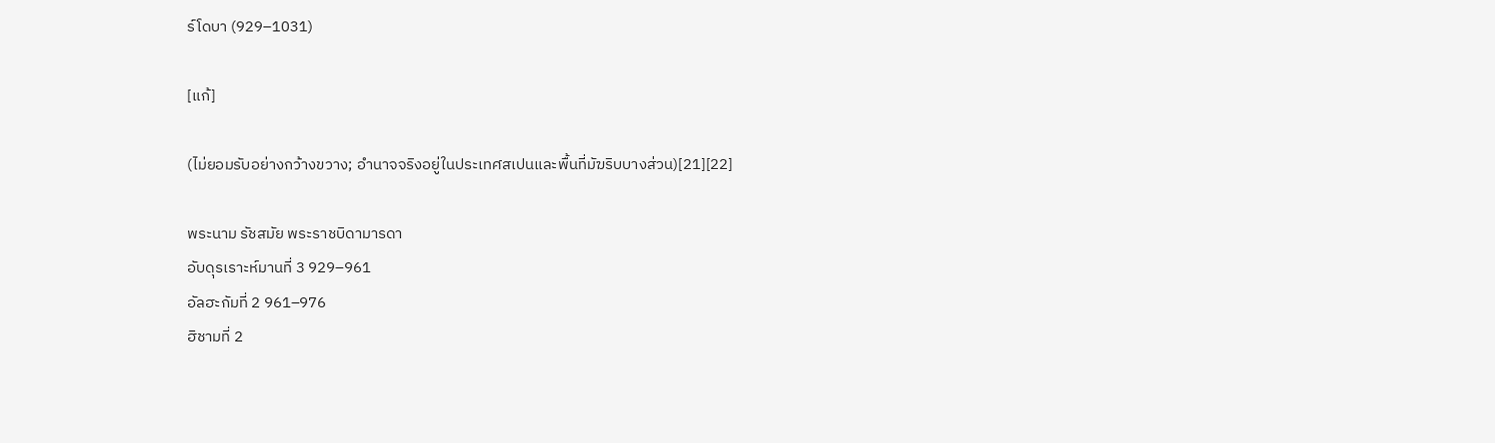ร์โดบา (929–1031)

[แก้]

(ไม่ยอมรับอย่างกว้างขวาง; อำนาจจริงอยู่ในประเทศสเปนและพื้นที่มัฆริบบางส่วน)[21][22]

พระนาม รัชสมัย พระราชบิดามารดา
อับดุรเราะห์มานที่ 3 929–961
อัลฮะกัมที่ 2 961–976
ฮิชามที่ 2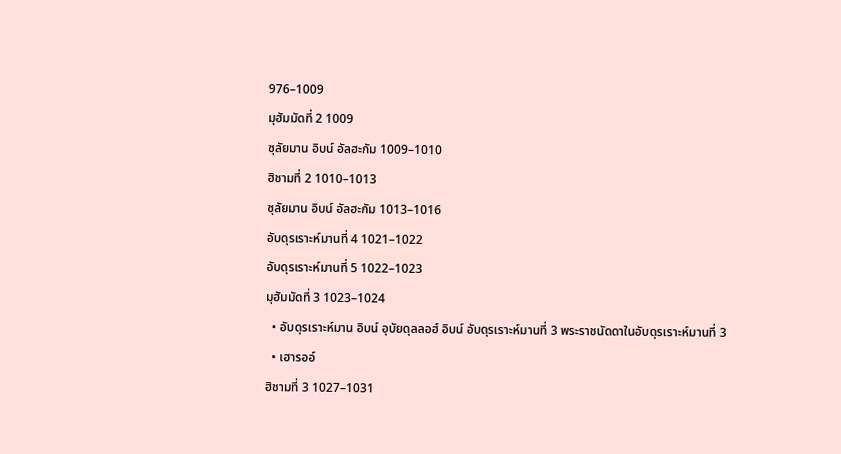976–1009
มุฮัมมัดที่ 2 1009
ซุลัยมาน อิบน์ อัลฮะกัม 1009–1010
ฮิชามที่ 2 1010–1013
ซุลัยมาน อิบน์ อัลฮะกัม 1013–1016
อับดุรเราะห์มานที่ 4 1021–1022
อับดุรเราะห์มานที่ 5 1022–1023
มุฮัมมัดที่ 3 1023–1024
  • อับดุรเราะห์มาน อิบน์ อุบัยดุลลอฮ์ อิบน์ อับดุรเราะห์มานที่ 3 พระราชนัดดาในอับดุรเราะห์มานที่ 3
  • เฮารออ์
ฮิชามที่ 3 1027–1031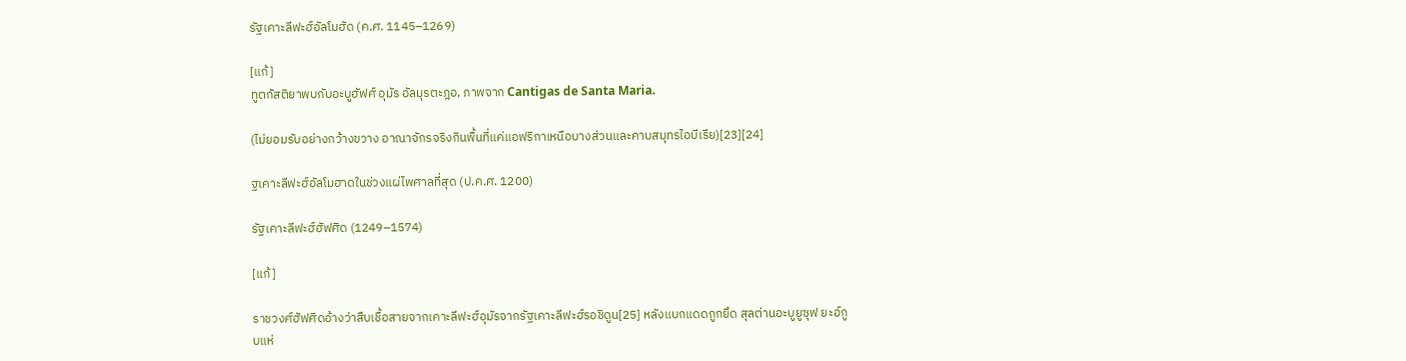รัฐเคาะลีฟะฮ์อัลโมฮัด (ค.ศ. 1145–1269)

[แก้]
ทูตกัสติยาพบกับอะบูฮัฟศ์ อุมัร อัลมุรตะฎอ, ภาพจาก Cantigas de Santa Maria.

(ไม่ยอมรับอย่างกว้างขวาง อาณาจักรจริงกินพื้นที่แค่แอฟริกาเหนือบางส่วนและคาบสมุทรไอบีเรีย)[23][24]

ฐเคาะลีฟะฮ์อัลโมฮาดในช่วงแผ่ไพศาลที่สุด (ป.ค.ศ. 1200)

รัฐเคาะลีฟะฮ์ฮัฟศิด (1249–1574)

[แก้]

ราชวงศ์ฮัฟศิดอ้างว่าสืบเชื้อสายจากเคาะลีฟะฮ์อุมัรจากรัฐเคาะลีฟะฮ์รอชิดูน[25] หลังแบกแดดถูกยึด สุลต่านอะบูยูซุฟ ยะอ์กูบแห่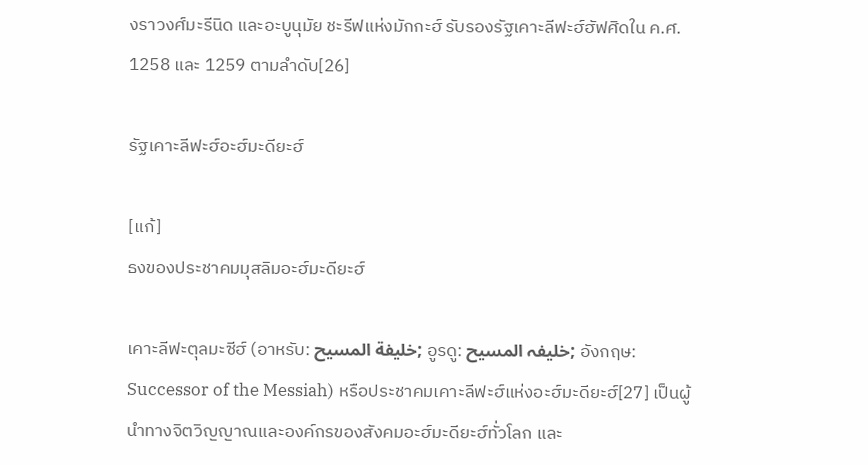งราวงศ์มะรีนิด และอะบูนุมัย ชะรีฟแห่งมักกะฮ์ รับรองรัฐเคาะลีฟะฮ์ฮัฟศิดใน ค.ศ. 1258 และ 1259 ตามลำดับ[26]

รัฐเคาะลีฟะฮ์อะฮ์มะดียะฮ์

[แก้]
ธงของประชาคมมุสลิมอะฮ์มะดียะฮ์

เคาะลีฟะตุลมะซีฮ์ (อาหรับ: خليفة المسيح; อูรดู: خلیفہ المسیح; อังกฤษ: Successor of the Messiah) หรือประชาคมเคาะลีฟะฮ์แห่งอะฮ์มะดียะฮ์[27] เป็นผู้นำทางจิตวิญญาณและองค์กรของสังคมอะฮ์มะดียะฮ์ทั่วโลก และ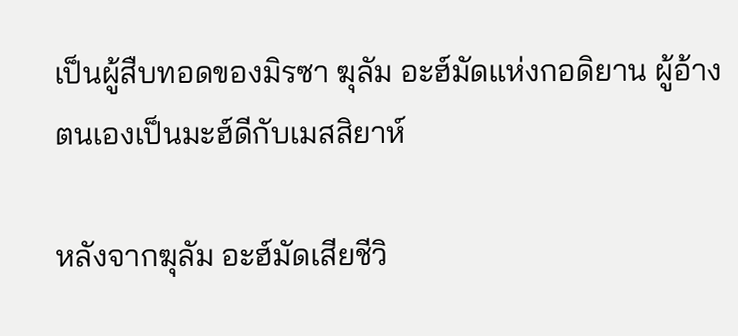เป็นผู้สืบทอดของมิรซา ฆุลัม อะฮ์มัดแห่งกอดิยาน ผู้อ้างตนเองเป็นมะฮ์ดีกับเมสสิยาห์

หลังจากฆุลัม อะฮ์มัดเสียชีวิ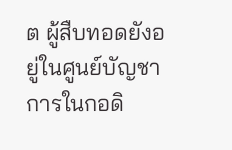ต ผู้สืบทอดยังอยู่ในศูนย์บัญชาการในกอดิ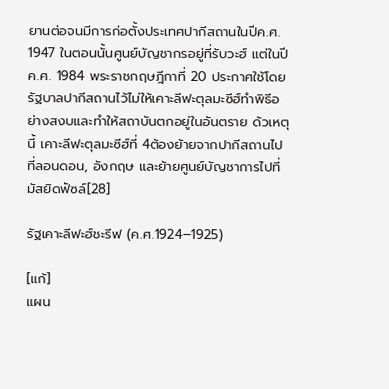ยานต่อจนมีการก่อตั้งประเทศปากีสถานในปีค.ศ. 1947 ในตอนนั้นศูนย์บัญชากรอยู่ที่รับวะฮ์ แต่ในปีค.ศ. 1984 พระราชกฤษฎีกาที่ 20 ประกาศใช้โดยรัฐบาลปากีสถานไว้ไม่ให้เคาะลีฟะตุลมะซีฮ์ทำพิธีอย่างสงบและทำให้สถาบันตกอยู่ในอันตราย ด้วเหตุนี้ เคาะลีฟะตุลมะซีฮ์ที่ 4ต้องย้ายจากปากีสถานไปที่ลอนดอน, อังกฤษ และย้ายศูนย์บัญชาการไปที่มัสยิดฟัซล์[28]

รัฐเคาะลีฟะฮ์ชะรีฟ (ค.ศ.1924–1925)

[แก้]
แผน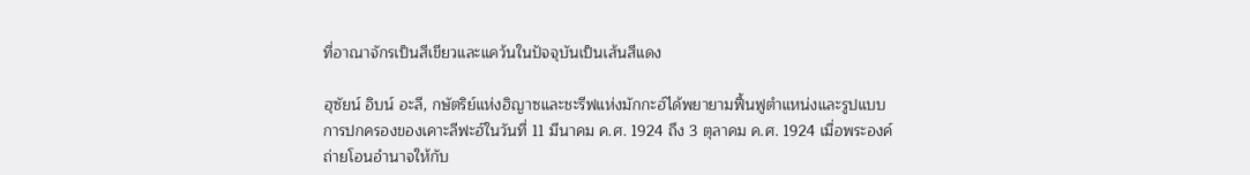ที่อาณาจักรเป็นสีเขียวและแคว้นในปัจจุบันเป็นเส้นสีแดง

ฮุซัยน์ อิบน์ อะลี, กษัตริย์แห่งฮิญาซและชะรีฟแห่งมักกะฮ์ได้พยายามฟื้นฟูตำแหน่งและรูปแบบการปกครองของเคาะลีฟะฮ์ในวันที่ 11 มีนาคม ค.ศ. 1924 ถึง 3 ตุลาคม ค.ศ. 1924 เมื่อพระองค์ถ่ายโอนอำนาจให้กับ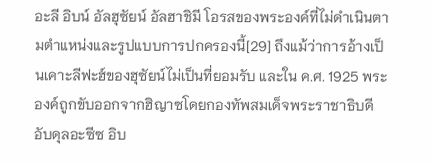อะลี อิบน์ อัลฮุซัยน์ อัลฮาชิมี โอรสของพระองค์ที่ไม่ดำเนินตามตำแหน่งและรูปแบบการปกครองนี้[29] ถึงแม้ว่าการอ้างเป็นเคาะลีฟะฮ์ของฮุซัยน์ไม่เป็นที่ยอมรับ และใน ค.ศ. 1925 พระองค์ถูกขับออกจากฮิญาซโดยกองทัพสมเด็จพระราชาธิบดีอับดุลอะซีซ อิบ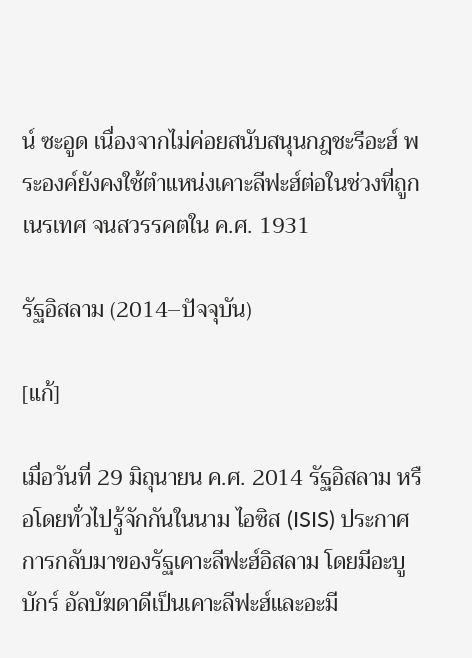น์ ซะอูด เนื่องจากไม่ค่อยสนับสนุนกฎชะรีอะฮ์ พระองค์ยังคงใช้ตำแหน่งเคาะลีฟะฮ์ต่อในช่วงที่ถูกเนรเทศ จนสวรรคตใน ค.ศ. 1931

รัฐอิสลาม (2014–ปัจจุบัน)

[แก้]

เมื่อวันที่ 29 มิถุนายน ค.ศ. 2014 รัฐอิสลาม หรือโดยทั่วไปรู้จักกันในนาม ไอซิส (ISIS) ประกาศการกลับมาของรัฐเคาะลีฟะฮ์อิสลาม โดยมีอะบู บักร์ อัลบัฆดาดีเป็นเคาะลีฟะฮ์และอะมี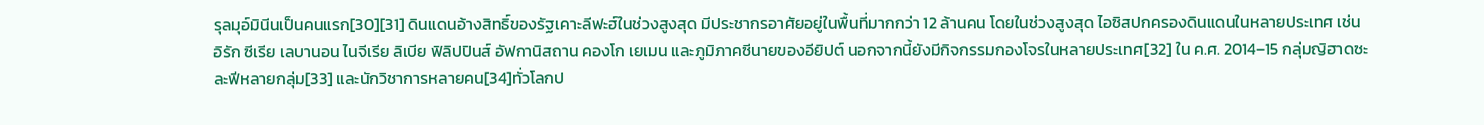รุลมุอ์มินีนเป็นคนแรก[30][31] ดินแดนอ้างสิทธิ์ของรัฐเคาะลีฟะฮ์ในช่วงสูงสุด มีประชากรอาศัยอยู่ในพื้นที่มากกว่า 12 ล้านคน โดยในช่วงสูงสุด ไอซิสปกครองดินแดนในหลายประเทศ เช่น อิรัก ซีเรีย เลบานอน ไนจีเรีย ลิเบีย ฟิลิปปินส์ อัฟกานิสถาน คองโก เยเมน และภูมิภาคซีนายของอียิปต์ นอกจากนี้ยังมีกิจกรรมกองโจรในหลายประเทศ[32] ใน ค.ศ. 2014–15 กลุ่มญิฮาดซะละฟีหลายกลุ่ม[33] และนักวิชาการหลายคน[34]ทั่วโลกป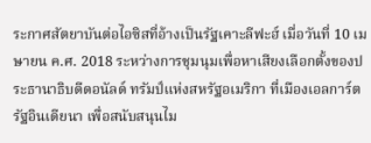ระกาศสัตยาบันต่อไอซิสที่อ้างเป็นรัฐเคาะลีฟะฮ์ เมื่อวันที่ 10 เมษายน ค.ศ. 2018 ระหว่างการชุมนุมเพื่อหาเสียงเลือกตั้งของประธานาธิบดีดอนัลด์ ทรัมป์แห่งสหรัฐอเมริกา ที่เมืองเอลการ์ต รัฐอินเดียนา เพื่อสนับสนุนไม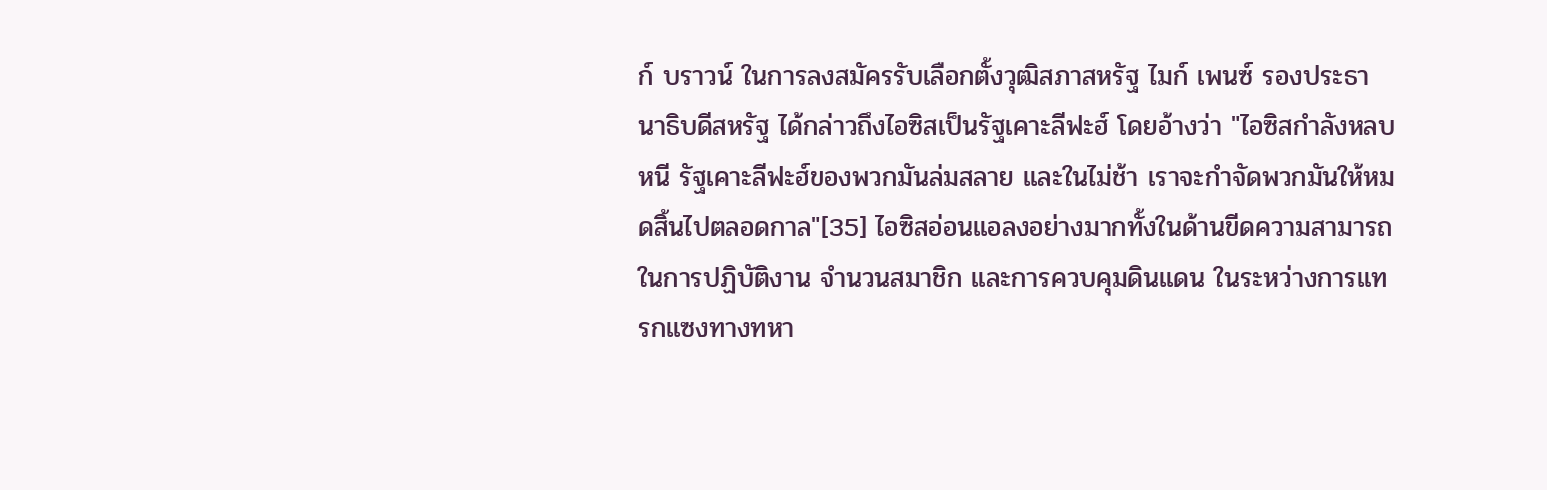ก์ บราวน์ ในการลงสมัครรับเลือกตั้งวุฒิสภาสหรัฐ ไมก์ เพนซ์ รองประธานาธิบดีสหรัฐ ได้กล่าวถึงไอซิสเป็นรัฐเคาะลีฟะฮ์ โดยอ้างว่า "ไอซิสกำลังหลบหนี รัฐเคาะลีฟะฮ์ของพวกมันล่มสลาย และในไม่ช้า เราจะกำจัดพวกมันให้หมดสิ้นไปตลอดกาล"[35] ไอซิสอ่อนแอลงอย่างมากทั้งในด้านขีดความสามารถในการปฏิบัติงาน จำนวนสมาชิก และการควบคุมดินแดน ในระหว่างการแทรกแซงทางทหา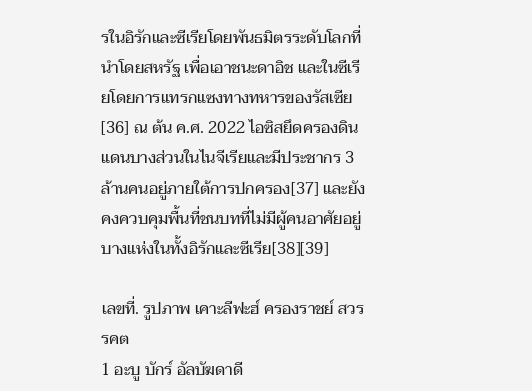รในอิรักและซีเรียโดยพันธมิตรระดับโลกที่นำโดยสหรัฐ เพื่อเอาชนะดาอิช และในซีเรียโดยการแทรกแซงทางทหารของรัสเซีย[36] ณ ต้น ค.ศ. 2022 ไอซิสยึดครองดินแดนบางส่วนในไนจีเรียและมีประชากร 3 ล้านคนอยู่ภายใต้การปกครอง[37] และยังคงควบคุมพื้นที่ชนบทที่ไม่มีผู้คนอาศัยอยู่บางแห่งในทั้งอิรักและซีเรีย[38][39]

เลขที่. รูปภาพ เคาะลีฟะฮ์ ครองราชย์ สวรรคต
1 อะบู บักร์ อัลบัฆดาดี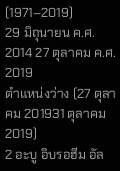(1971–2019)
29 มิถุนายน ค.ศ. 2014 27 ตุลาคม ค.ศ. 2019
ตําแหน่งว่าง (27 ตุลาคม 201931 ตุลาคม 2019)
2 อะบู อิบรอฮีม อัล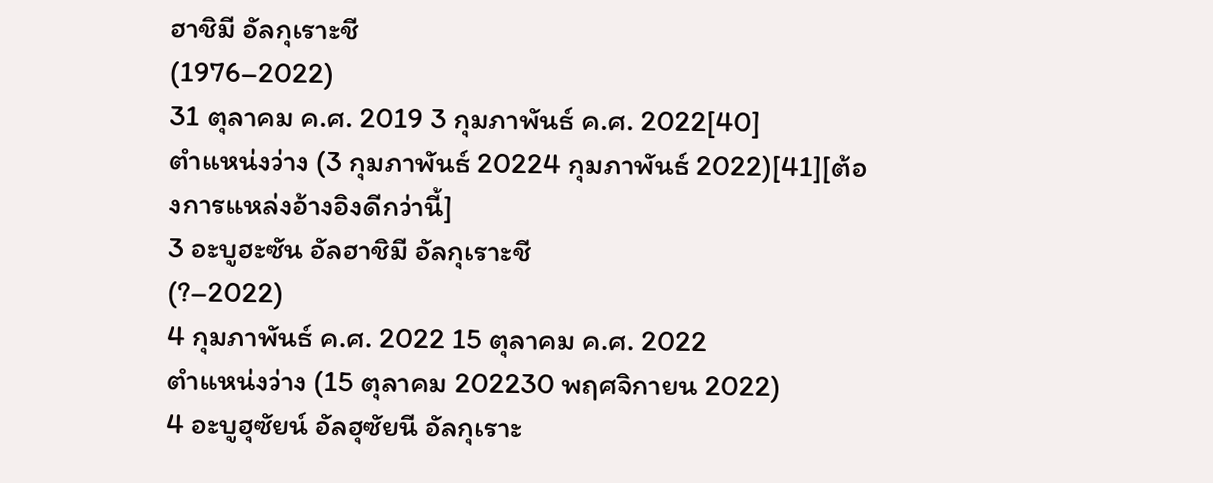ฮาชิมี อัลกุเราะชี
(1976–2022)
31 ตุลาคม ค.ศ. 2019 3 กุมภาพันธ์ ค.ศ. 2022[40]
ตําแหน่งว่าง (3 กุมภาพันธ์ 20224 กุมภาพันธ์ 2022)[41][ต้องการแหล่งอ้างอิงดีกว่านี้]
3 อะบูฮะซัน อัลฮาชิมี อัลกุเราะชี
(?–2022)
4 กุมภาพันธ์ ค.ศ. 2022 15 ตุลาคม ค.ศ. 2022
ตําแหน่งว่าง (15 ตุลาคม 202230 พฤศจิกายน 2022)
4 อะบูฮุซัยน์ อัลฮุซัยนี อัลกุเราะ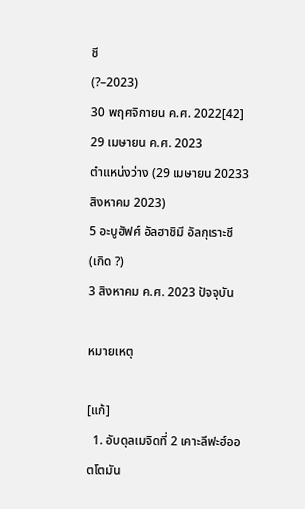ชี
(?–2023)
30 พฤศจิกายน ค.ศ. 2022[42] 29 เมษายน ค.ศ. 2023
ตําแหน่งว่าง (29 เมษายน 20233 สิงหาคม 2023)
5 อะบูฮัฟศ์ อัลฮาชิมี อัลกุเราะชี
(เกิด ?)
3 สิงหาคม ค.ศ. 2023 ปัจจุบัน

หมายเหตุ

[แก้]
  1. อับดุลเมจิดที่ 2 เคาะลีฟะฮ์ออตโตมัน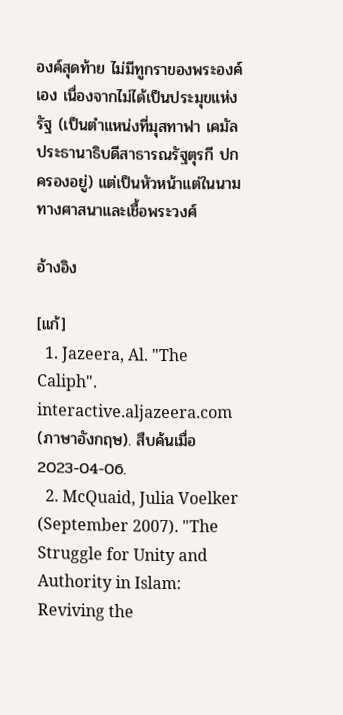องค์สุดท้าย ไม่มีทูกราของพระองค์เอง เนื่องจากไม่ได้เป็นประมุขแห่งรัฐ (เป็นตำแหน่งที่มุสทาฟา เคมัล ประธานาธิบดีสาธารณรัฐตุรกี ปกครองอยู่) แต่เป็นหัวหน้าแต่ในนามทางศาสนาและเชื้อพระวงศ์

อ้างอิง

[แก้]
  1. Jazeera, Al. "The Caliph". interactive.aljazeera.com (ภาษาอังกฤษ). สืบค้นเมื่อ 2023-04-06.
  2. McQuaid, Julia Voelker (September 2007). "The Struggle for Unity and Authority in Islam: Reviving the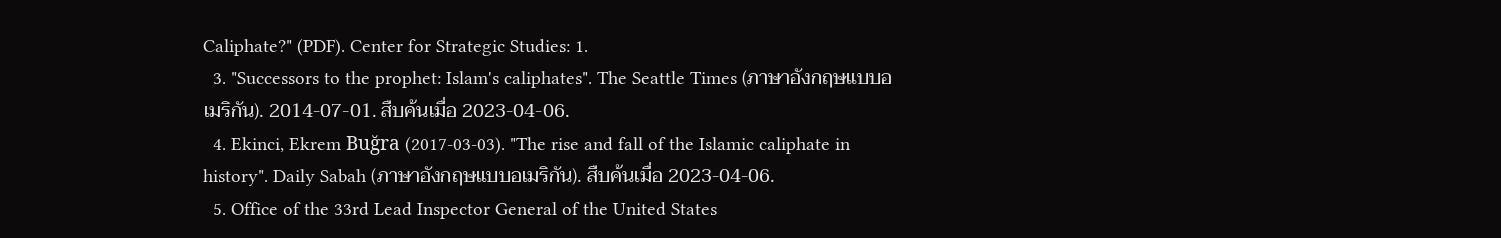Caliphate?" (PDF). Center for Strategic Studies: 1.
  3. "Successors to the prophet: Islam's caliphates". The Seattle Times (ภาษาอังกฤษแบบอเมริกัน). 2014-07-01. สืบค้นเมื่อ 2023-04-06.
  4. Ekinci, Ekrem Buğra (2017-03-03). "The rise and fall of the Islamic caliphate in history". Daily Sabah (ภาษาอังกฤษแบบอเมริกัน). สืบค้นเมื่อ 2023-04-06.
  5. Office of the 33rd Lead Inspector General of the United States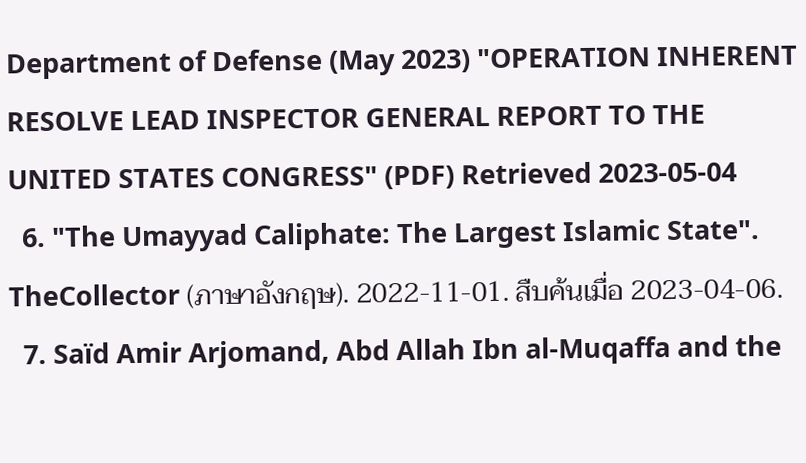Department of Defense (May 2023) "OPERATION INHERENT RESOLVE LEAD INSPECTOR GENERAL REPORT TO THE UNITED STATES CONGRESS" (PDF) Retrieved 2023-05-04
  6. "The Umayyad Caliphate: The Largest Islamic State". TheCollector (ภาษาอังกฤษ). 2022-11-01. สืบค้นเมื่อ 2023-04-06.
  7. Saïd Amir Arjomand, Abd Allah Ibn al-Muqaffa and the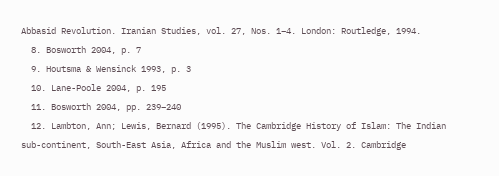Abbasid Revolution. Iranian Studies, vol. 27, Nos. 1–4. London: Routledge, 1994.
  8. Bosworth 2004, p. 7
  9. Houtsma & Wensinck 1993, p. 3
  10. Lane-Poole 2004, p. 195
  11. Bosworth 2004, pp. 239–240
  12. Lambton, Ann; Lewis, Bernard (1995). The Cambridge History of Islam: The Indian sub-continent, South-East Asia, Africa and the Muslim west. Vol. 2. Cambridge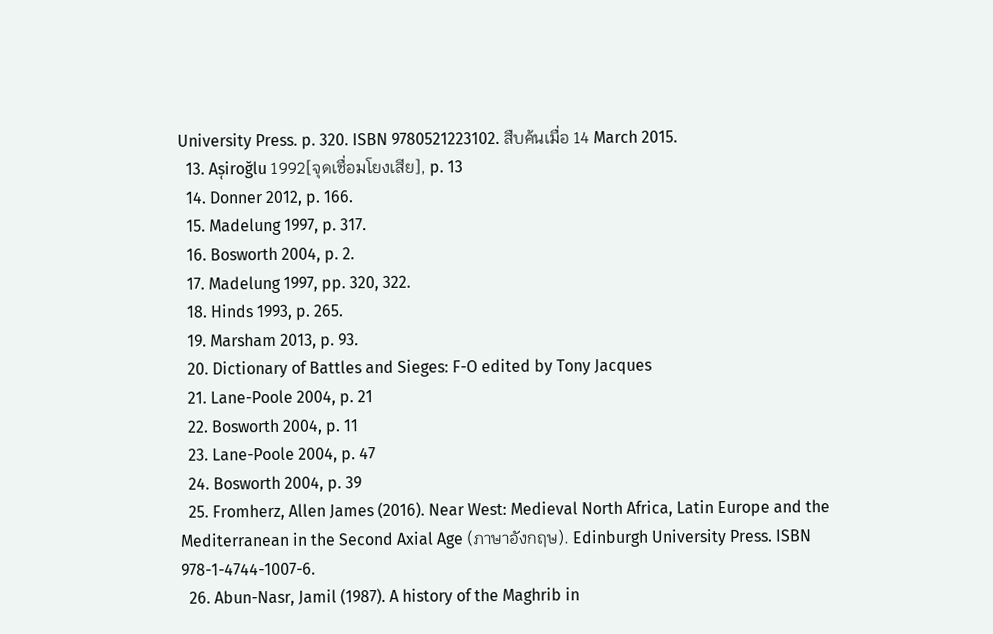University Press. p. 320. ISBN 9780521223102. สืบค้นเมื่อ 14 March 2015.
  13. As̜iroğlu 1992[จุดเชื่อมโยงเสีย], p. 13
  14. Donner 2012, p. 166.
  15. Madelung 1997, p. 317.
  16. Bosworth 2004, p. 2.
  17. Madelung 1997, pp. 320, 322.
  18. Hinds 1993, p. 265.
  19. Marsham 2013, p. 93.
  20. Dictionary of Battles and Sieges: F-O edited by Tony Jacques
  21. Lane-Poole 2004, p. 21
  22. Bosworth 2004, p. 11
  23. Lane-Poole 2004, p. 47
  24. Bosworth 2004, p. 39
  25. Fromherz, Allen James (2016). Near West: Medieval North Africa, Latin Europe and the Mediterranean in the Second Axial Age (ภาษาอังกฤษ). Edinburgh University Press. ISBN 978-1-4744-1007-6.
  26. Abun-Nasr, Jamil (1987). A history of the Maghrib in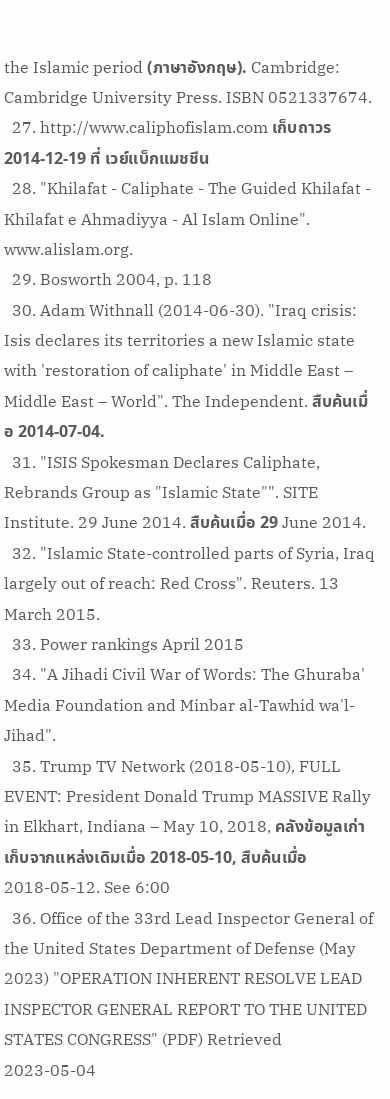the Islamic period (ภาษาอังกฤษ). Cambridge: Cambridge University Press. ISBN 0521337674.
  27. http://www.caliphofislam.com เก็บถาวร 2014-12-19 ที่ เวย์แบ็กแมชชีน
  28. "Khilafat - Caliphate - The Guided Khilafat - Khilafat e Ahmadiyya - Al Islam Online". www.alislam.org.
  29. Bosworth 2004, p. 118
  30. Adam Withnall (2014-06-30). "Iraq crisis: Isis declares its territories a new Islamic state with 'restoration of caliphate' in Middle East – Middle East – World". The Independent. สืบค้นเมื่อ 2014-07-04.
  31. "ISIS Spokesman Declares Caliphate, Rebrands Group as "Islamic State"". SITE Institute. 29 June 2014. สืบค้นเมื่อ 29 June 2014.
  32. "Islamic State-controlled parts of Syria, Iraq largely out of reach: Red Cross". Reuters. 13 March 2015.
  33. Power rankings April 2015
  34. "A Jihadi Civil War of Words: The Ghuraba' Media Foundation and Minbar al-Tawhid wa'l-Jihad".
  35. Trump TV Network (2018-05-10), FULL EVENT: President Donald Trump MASSIVE Rally in Elkhart, Indiana – May 10, 2018, คลังข้อมูลเก่าเก็บจากแหล่งเดิมเมื่อ 2018-05-10, สืบค้นเมื่อ 2018-05-12. See 6:00
  36. Office of the 33rd Lead Inspector General of the United States Department of Defense (May 2023) "OPERATION INHERENT RESOLVE LEAD INSPECTOR GENERAL REPORT TO THE UNITED STATES CONGRESS" (PDF) Retrieved 2023-05-04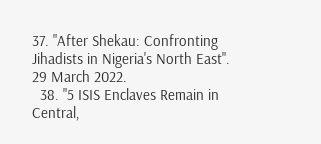37. "After Shekau: Confronting Jihadists in Nigeria's North East". 29 March 2022.
  38. "5 ISIS Enclaves Remain in Central,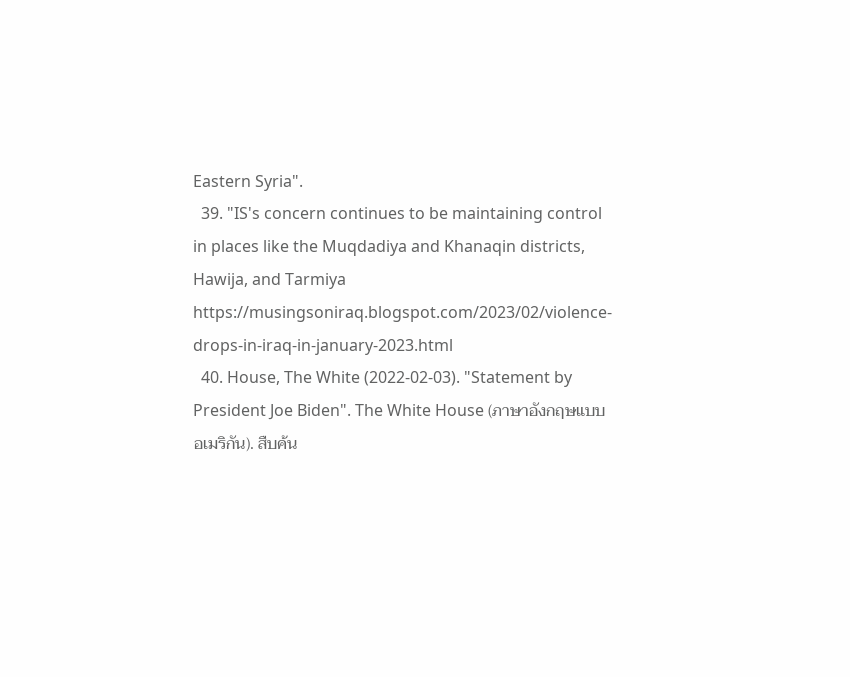Eastern Syria".
  39. "IS's concern continues to be maintaining control in places like the Muqdadiya and Khanaqin districts, Hawija, and Tarmiya https://musingsoniraq.blogspot.com/2023/02/violence-drops-in-iraq-in-january-2023.html
  40. House, The White (2022-02-03). "Statement by President Joe Biden". The White House (ภาษาอังกฤษแบบอเมริกัน). สืบค้น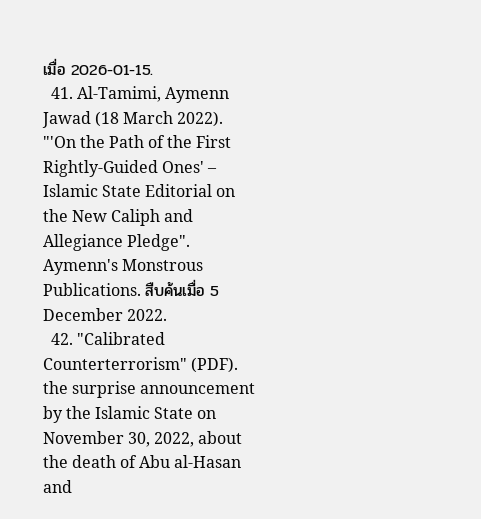เมื่อ 2026-01-15.
  41. Al-Tamimi, Aymenn Jawad (18 March 2022). "'On the Path of the First Rightly-Guided Ones' – Islamic State Editorial on the New Caliph and Allegiance Pledge". Aymenn's Monstrous Publications. สืบค้นเมื่อ 5 December 2022.
  42. "Calibrated Counterterrorism" (PDF). the surprise announcement by the Islamic State on November 30, 2022, about the death of Abu al-Hasan and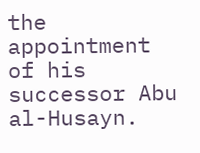the appointment of his successor Abu al-Husayn.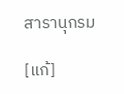สารานุกรม

[แก้]